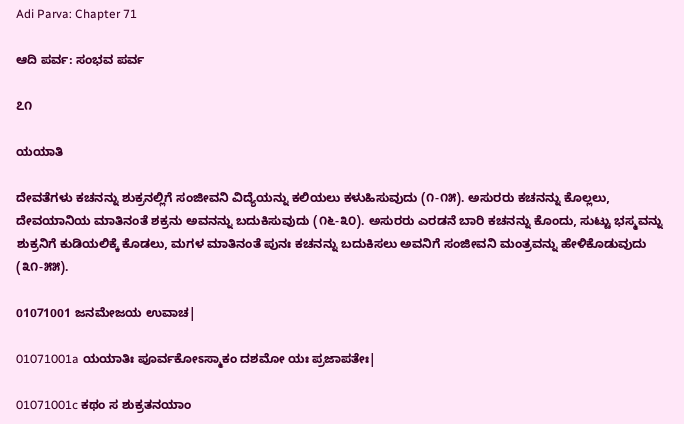Adi Parva: Chapter 71

ಆದಿ ಪರ್ವ: ಸಂಭವ ಪರ್ವ

೭೧

ಯಯಾತಿ

ದೇವತೆಗಳು ಕಚನನ್ನು ಶುಕ್ರನಲ್ಲಿಗೆ ಸಂಜೀವನಿ ವಿದ್ಯೆಯನ್ನು ಕಲಿಯಲು ಕಳುಹಿಸುವುದು (೧-೧೫). ಅಸುರರು ಕಚನನ್ನು ಕೊಲ್ಲಲು, ದೇವಯಾನಿಯ ಮಾತಿನಂತೆ ಶಕ್ರನು ಅವನನ್ನು ಬದುಕಿಸುವುದು (೧೬-೩೦). ಅಸುರರು ಎರಡನೆ ಬಾರಿ ಕಚನನ್ನು ಕೊಂದು, ಸುಟ್ಟು ಭಸ್ಮವನ್ನು ಶುಕ್ರನಿಗೆ ಕುಡಿಯಲಿಕ್ಕೆ ಕೊಡಲು, ಮಗಳ ಮಾತಿನಂತೆ ಪುನಃ ಕಚನನ್ನು ಬದುಕಿಸಲು ಅವನಿಗೆ ಸಂಜೀವನಿ ಮಂತ್ರವನ್ನು ಹೇಳಿಕೊಡುವುದು (೩೧-೫೫).

01071001 ಜನಮೇಜಯ ಉವಾಚ|

01071001a ಯಯಾತಿಃ ಪೂರ್ವಕೋಽಸ್ಮಾಕಂ ದಶಮೋ ಯಃ ಪ್ರಜಾಪತೇಃ|

01071001c ಕಥಂ ಸ ಶುಕ್ರತನಯಾಂ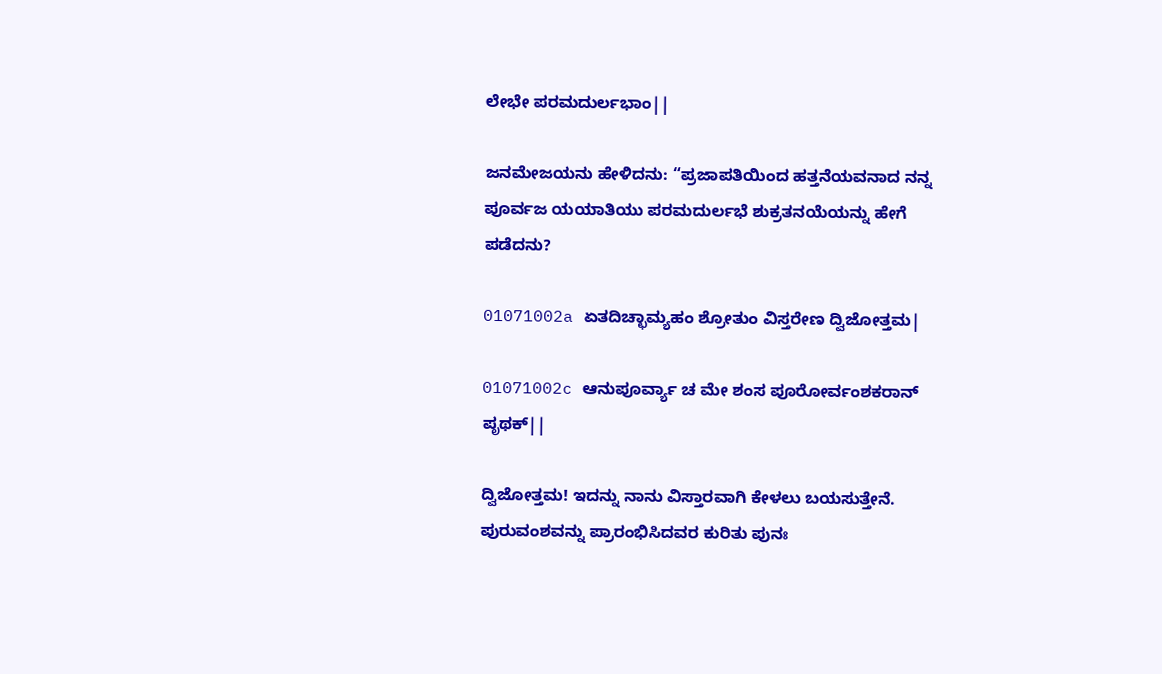ಲೇಭೇ ಪರಮದುರ್ಲಭಾಂ||

ಜನಮೇಜಯನು ಹೇಳಿದನು: “ಪ್ರಜಾಪತಿಯಿಂದ ಹತ್ತನೆಯವನಾದ ನನ್ನ ಪೂರ್ವಜ ಯಯಾತಿಯು ಪರಮದುರ್ಲಭೆ ಶುಕ್ರತನಯೆಯನ್ನು ಹೇಗೆ ಪಡೆದನು?

01071002a ಏತದಿಚ್ಛಾಮ್ಯಹಂ ಶ್ರೋತುಂ ವಿಸ್ತರೇಣ ದ್ವಿಜೋತ್ತಮ|

01071002c ಆನುಪೂರ್ವ್ಯಾ ಚ ಮೇ ಶಂಸ ಪೂರೋರ್ವಂಶಕರಾನ್ ಪೃಥಕ್||

ದ್ವಿಜೋತ್ತಮ! ಇದನ್ನು ನಾನು ವಿಸ್ತಾರವಾಗಿ ಕೇಳಲು ಬಯಸುತ್ತೇನೆ. ಪುರುವಂಶವನ್ನು ಪ್ರಾರಂಭಿಸಿದವರ ಕುರಿತು ಪುನಃ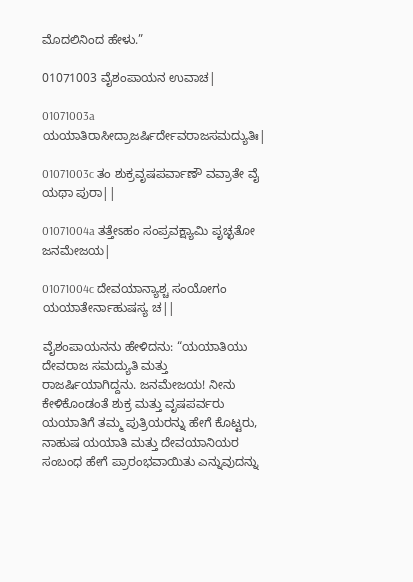ಮೊದಲಿನಿಂದ ಹೇಳು.”

01071003 ವೈಶಂಪಾಯನ ಉವಾಚ|

01071003a ಯಯಾತಿರಾಸೀದ್ರಾಜರ್ಷಿರ್ದೇವರಾಜಸಮದ್ಯುತಿಃ|

01071003c ತಂ ಶುಕ್ರವೃಷಪರ್ವಾಣೌ ವವ್ರಾತೇ ವೈ ಯಥಾ ಪುರಾ||

01071004a ತತ್ತೇಽಹಂ ಸಂಪ್ರವಕ್ಷ್ಯಾಮಿ ಪೃಚ್ಛತೋ ಜನಮೇಜಯ|

01071004c ದೇವಯಾನ್ಯಾಶ್ಚ ಸಂಯೋಗಂ ಯಯಾತೇರ್ನಾಹುಷಸ್ಯ ಚ||

ವೈಶಂಪಾಯನನು ಹೇಳಿದನು: “ಯಯಾತಿಯು ದೇವರಾಜ ಸಮದ್ಯುತಿ ಮತ್ತು ರಾಜರ್ಷಿಯಾಗಿದ್ದನು. ಜನಮೇಜಯ! ನೀನು ಕೇಳಿಕೊಂಡಂತೆ ಶುಕ್ರ ಮತ್ತು ವೃಷಪರ್ವರು ಯಯಾತಿಗೆ ತಮ್ಮ ಪುತ್ರಿಯರನ್ನು ಹೇಗೆ ಕೊಟ್ಟರು, ನಾಹುಷ ಯಯಾತಿ ಮತ್ತು ದೇವಯಾನಿಯರ ಸಂಬಂಧ ಹೇಗೆ ಪ್ರಾರಂಭವಾಯಿತು ಎನ್ನುವುದನ್ನು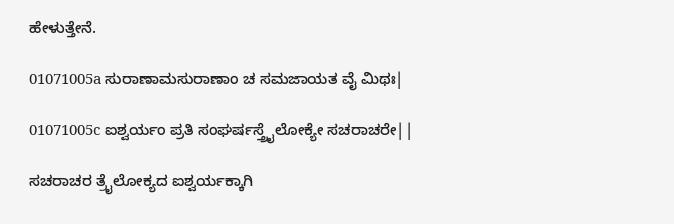ಹೇಳುತ್ತೇನೆ.

01071005a ಸುರಾಣಾಮಸುರಾಣಾಂ ಚ ಸಮಜಾಯತ ವೈ ಮಿಥಃ|

01071005c ಐಶ್ವರ್ಯಂ ಪ್ರತಿ ಸಂಘರ್ಷಸ್ತ್ರೈಲೋಕ್ಯೇ ಸಚರಾಚರೇ||

ಸಚರಾಚರ ತ್ರೈಲೋಕ್ಯದ ಐಶ್ವರ್ಯಕ್ಕಾಗಿ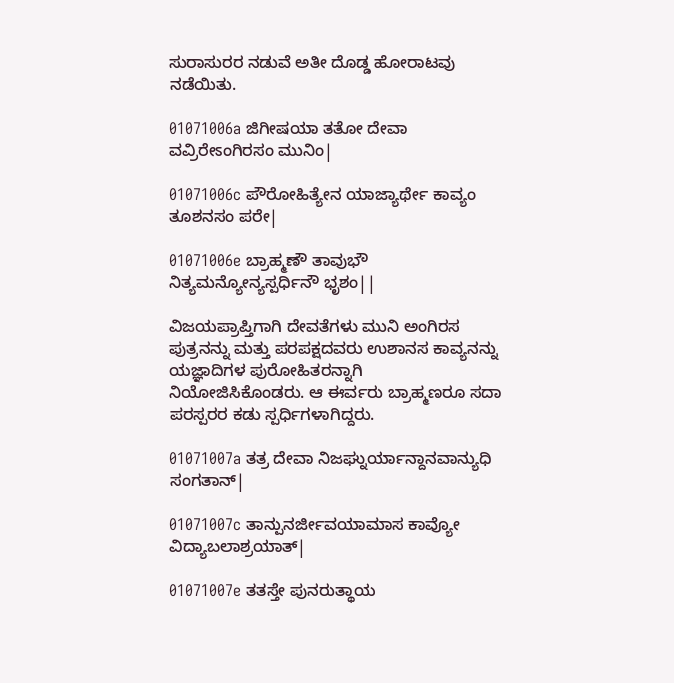ಸುರಾಸುರರ ನಡುವೆ ಅತೀ ದೊಡ್ಡ ಹೋರಾಟವು ನಡೆಯಿತು.

01071006a ಜಿಗೀಷಯಾ ತತೋ ದೇವಾ ವವ್ರಿರೇಽಂಗಿರಸಂ ಮುನಿಂ|

01071006c ಪೌರೋಹಿತ್ಯೇನ ಯಾಜ್ಯಾರ್ಥೇ ಕಾವ್ಯಂ ತೂಶನಸಂ ಪರೇ|

01071006e ಬ್ರಾಹ್ಮಣೌ ತಾವುಭೌ ನಿತ್ಯಮನ್ಯೋನ್ಯಸ್ಪರ್ಧಿನೌ ಭೃಶಂ||

ವಿಜಯಪ್ರಾಪ್ತಿಗಾಗಿ ದೇವತೆಗಳು ಮುನಿ ಅಂಗಿರಸ ಪುತ್ರನನ್ನು ಮತ್ತು ಪರಪಕ್ಷದವರು ಉಶಾನಸ ಕಾವ್ಯನನ್ನು ಯಜ್ಞಾದಿಗಳ ಪುರೋಹಿತರನ್ನಾಗಿ ನಿಯೋಜಿಸಿಕೊಂಡರು. ಆ ಈರ್ವರು ಬ್ರಾಹ್ಮಣರೂ ಸದಾ ಪರಸ್ಪರರ ಕಡು ಸ್ಪರ್ಧಿಗಳಾಗಿದ್ದರು.

01071007a ತತ್ರ ದೇವಾ ನಿಜಘ್ನುರ್ಯಾನ್ದಾನವಾನ್ಯುಧಿ ಸಂಗತಾನ್|

01071007c ತಾನ್ಪುನರ್ಜೀವಯಾಮಾಸ ಕಾವ್ಯೋ ವಿದ್ಯಾಬಲಾಶ್ರಯಾತ್|

01071007e ತತಸ್ತೇ ಪುನರುತ್ಥಾಯ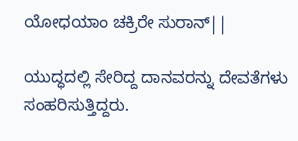ಯೋಧಯಾಂ ಚಕ್ರಿರೇ ಸುರಾನ್||

ಯುದ್ಧದಲ್ಲಿ ಸೇರಿದ್ದ ದಾನವರನ್ನು ದೇವತೆಗಳು ಸಂಹರಿಸುತ್ತಿದ್ದರು.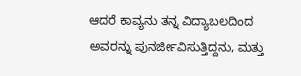ಆದರೆ ಕಾವ್ಯನು ತನ್ನ ವಿದ್ಯಾಬಲದಿಂದ ಅವರನ್ನು ಪುನರ್ಜೀವಿಸುತ್ತಿದ್ದನು, ಮತ್ತು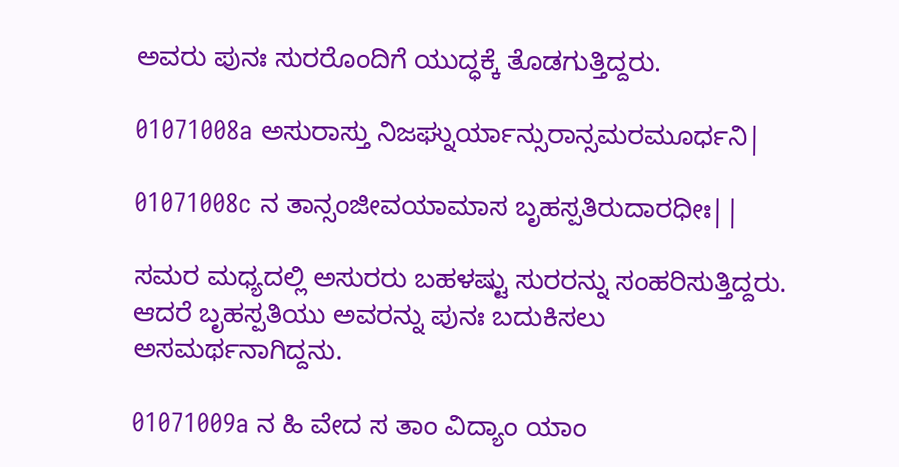ಅವರು ಪುನಃ ಸುರರೊಂದಿಗೆ ಯುದ್ಧಕ್ಕೆ ತೊಡಗುತ್ತಿದ್ದರು.

01071008a ಅಸುರಾಸ್ತು ನಿಜಘ್ನುರ್ಯಾನ್ಸುರಾನ್ಸಮರಮೂರ್ಧನಿ|

01071008c ನ ತಾನ್ಸಂಜೀವಯಾಮಾಸ ಬೃಹಸ್ಪತಿರುದಾರಧೀಃ||

ಸಮರ ಮಧ್ಯದಲ್ಲಿ ಅಸುರರು ಬಹಳಷ್ಟು ಸುರರನ್ನು ಸಂಹರಿಸುತ್ತಿದ್ದರು. ಆದರೆ ಬೃಹಸ್ಪತಿಯು ಅವರನ್ನು ಪುನಃ ಬದುಕಿಸಲು ಅಸಮರ್ಥನಾಗಿದ್ದನು.

01071009a ನ ಹಿ ವೇದ ಸ ತಾಂ ವಿದ್ಯಾಂ ಯಾಂ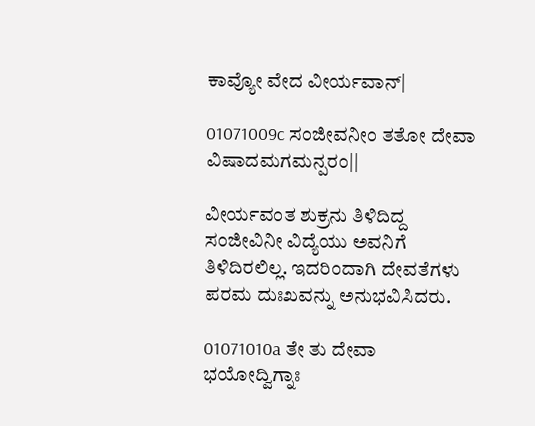ಕಾವ್ಯೋ ವೇದ ವೀರ್ಯವಾನ್|

01071009c ಸಂಜೀವನೀಂ ತತೋ ದೇವಾ ವಿಷಾದಮಗಮನ್ಪರಂ||

ವೀರ್ಯವಂತ ಶುಕ್ರನು ತಿಳಿದಿದ್ದ ಸಂಜೀವಿನೀ ವಿದ್ಯೆಯು ಅವನಿಗೆ ತಿಳಿದಿರಲಿಲ್ಲ. ಇದರಿಂದಾಗಿ ದೇವತೆಗಳು ಪರಮ ದುಃಖವನ್ನು ಅನುಭವಿಸಿದರು.

01071010a ತೇ ತು ದೇವಾ ಭಯೋದ್ವಿಗ್ನಾಃ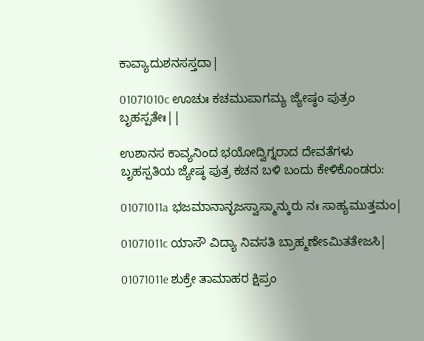ಕಾವ್ಯಾದುಶನಸಸ್ತದಾ|

01071010c ಊಚುಃ ಕಚಮುಪಾಗಮ್ಯ ಜ್ಯೇಷ್ಠಂ ಪುತ್ರಂ ಬೃಹಸ್ಪತೇಃ||

ಉಶಾನಸ ಕಾವ್ಯನಿಂದ ಭಯೋದ್ವಿಗ್ನರಾದ ದೇವತೆಗಳು ಬೃಹಸ್ಪತಿಯ ಜ್ಯೇಷ್ಠ ಪುತ್ರ ಕಚನ ಬಳಿ ಬಂದು ಕೇಳಿಕೊಂಡರು:

01071011a ಭಜಮಾನಾನ್ಭಜಸ್ವಾಸ್ಮಾನ್ಕುರು ನಃ ಸಾಹ್ಯಮುತ್ತಮಂ|

01071011c ಯಾಸೌ ವಿದ್ಯಾ ನಿವಸತಿ ಬ್ರಾಹ್ಮಣೇಽಮಿತತೇಜಸಿ|

01071011e ಶುಕ್ರೇ ತಾಮಾಹರ ಕ್ಷಿಪ್ರಂ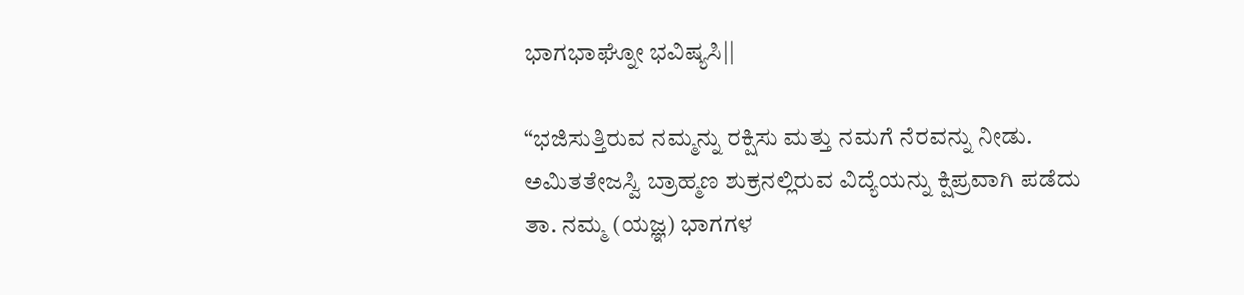ಭಾಗಭಾಘ್ನೋ ಭವಿಷ್ಯಸಿ||

“ಭಜಿಸುತ್ತಿರುವ ನಮ್ಮನ್ನು ರಕ್ಷಿಸು ಮತ್ತು ನಮಗೆ ನೆರವನ್ನು ನೀಡು. ಅಮಿತತೇಜಸ್ವಿ ಬ್ರಾಹ್ಮಣ ಶುಕ್ರನಲ್ಲಿರುವ ವಿದ್ಯೆಯನ್ನು ಕ್ಷಿಪ್ರವಾಗಿ ಪಡೆದು ತಾ. ನಮ್ಮ (ಯಜ್ಞ) ಭಾಗಗಳ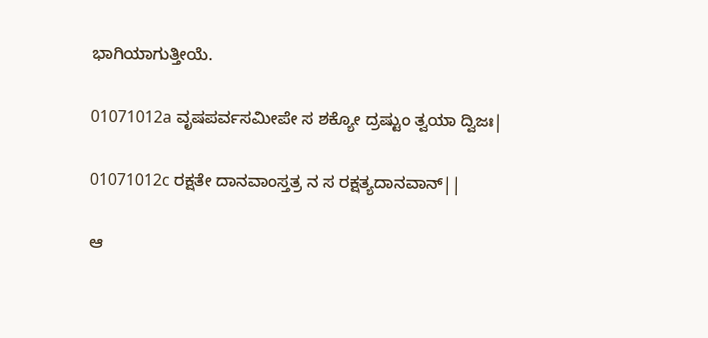ಭಾಗಿಯಾಗುತ್ತೀಯೆ.

01071012a ವೃಷಪರ್ವಸಮೀಪೇ ಸ ಶಕ್ಯೋ ದ್ರಷ್ಟುಂ ತ್ವಯಾ ದ್ವಿಜಃ|

01071012c ರಕ್ಷತೇ ದಾನವಾಂಸ್ತತ್ರ ನ ಸ ರಕ್ಷತ್ಯದಾನವಾನ್||

ಆ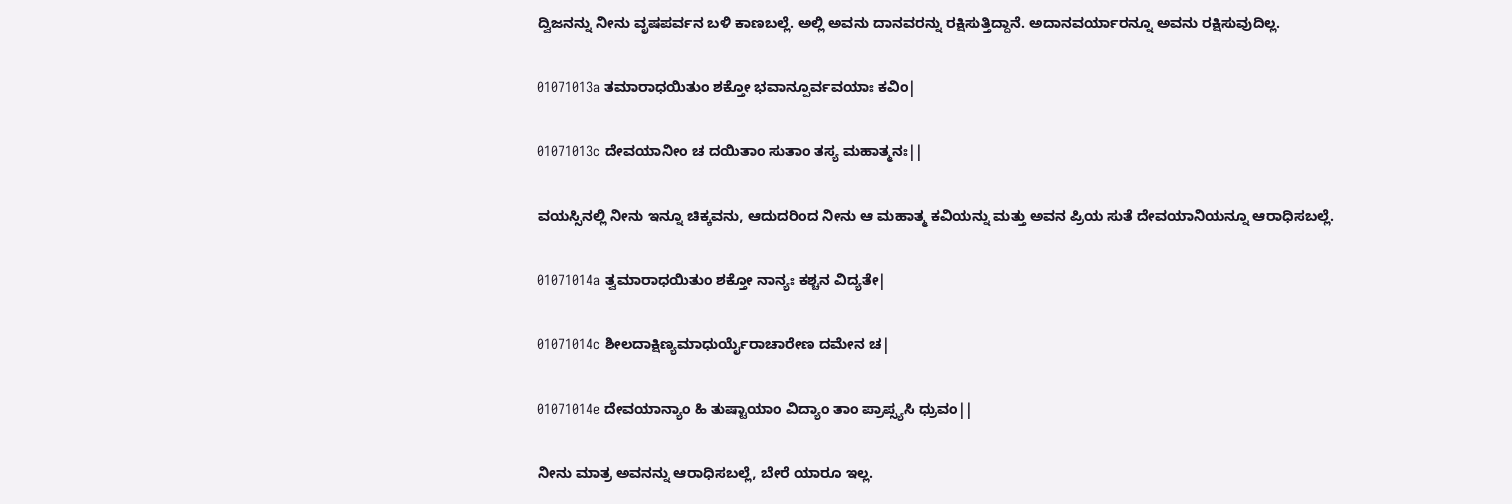ದ್ವಿಜನನ್ನು ನೀನು ವೃಷಪರ್ವನ ಬಳಿ ಕಾಣಬಲ್ಲೆ. ಅಲ್ಲಿ ಅವನು ದಾನವರನ್ನು ರಕ್ಷಿಸುತ್ತಿದ್ದಾನೆ. ಅದಾನವರ್ಯಾರನ್ನೂ ಅವನು ರಕ್ಷಿಸುವುದಿಲ್ಲ.

01071013a ತಮಾರಾಧಯಿತುಂ ಶಕ್ತೋ ಭವಾನ್ಪೂರ್ವವಯಾಃ ಕವಿಂ|

01071013c ದೇವಯಾನೀಂ ಚ ದಯಿತಾಂ ಸುತಾಂ ತಸ್ಯ ಮಹಾತ್ಮನಃ||

ವಯಸ್ಸಿನಲ್ಲಿ ನೀನು ಇನ್ನೂ ಚಿಕ್ಕವನು, ಆದುದರಿಂದ ನೀನು ಆ ಮಹಾತ್ಮ ಕವಿಯನ್ನು ಮತ್ತು ಅವನ ಪ್ರಿಯ ಸುತೆ ದೇವಯಾನಿಯನ್ನೂ ಆರಾಧಿಸಬಲ್ಲೆ.

01071014a ತ್ವಮಾರಾಧಯಿತುಂ ಶಕ್ತೋ ನಾನ್ಯಃ ಕಶ್ಚನ ವಿದ್ಯತೇ|

01071014c ಶೀಲದಾಕ್ಷಿಣ್ಯಮಾಧುರ್ಯೈರಾಚಾರೇಣ ದಮೇನ ಚ|

01071014e ದೇವಯಾನ್ಯಾಂ ಹಿ ತುಷ್ಟಾಯಾಂ ವಿದ್ಯಾಂ ತಾಂ ಪ್ರಾಪ್ಸ್ಯಸಿ ಧ್ರುವಂ||

ನೀನು ಮಾತ್ರ ಅವನನ್ನು ಆರಾಧಿಸಬಲ್ಲೆ, ಬೇರೆ ಯಾರೂ ಇಲ್ಲ.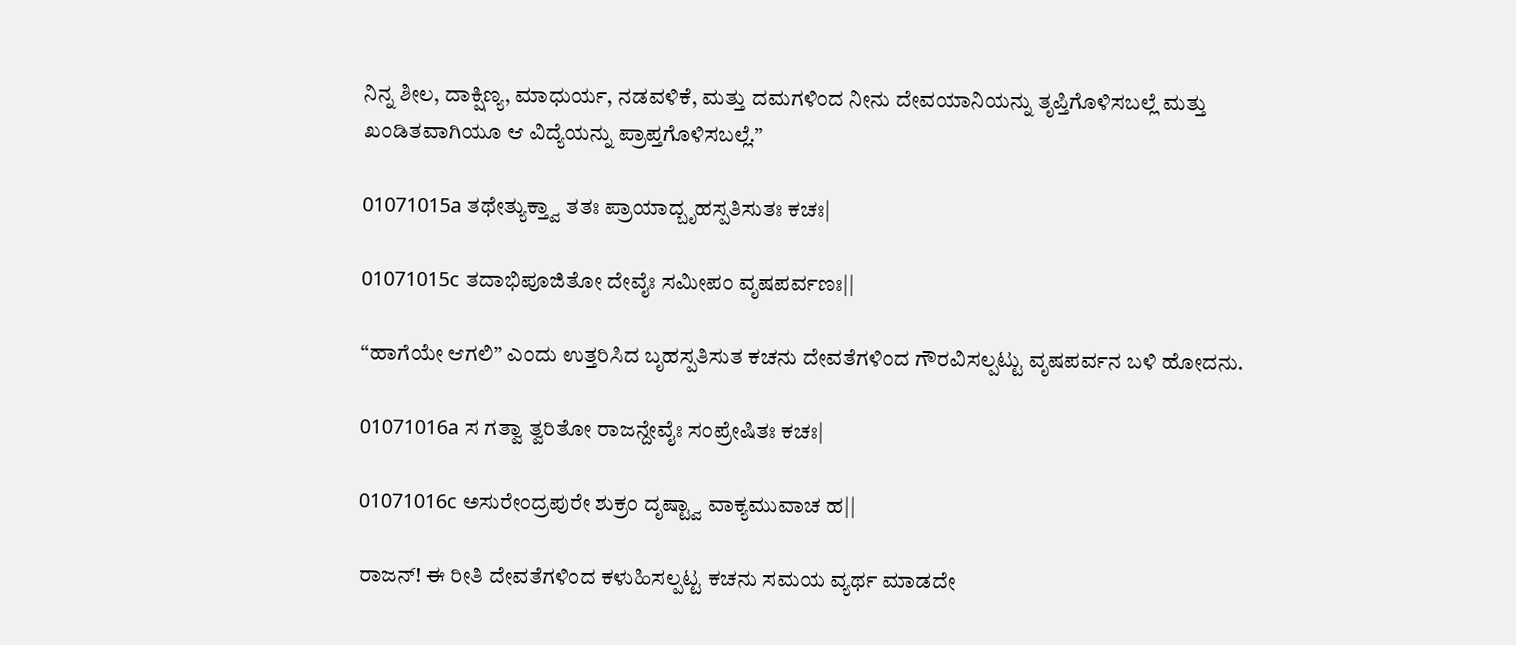ನಿನ್ನ ಶೀಲ, ದಾಕ್ಷಿಣ್ಯ, ಮಾಧುರ್ಯ, ನಡವಳಿಕೆ, ಮತ್ತು ದಮಗಳಿಂದ ನೀನು ದೇವಯಾನಿಯನ್ನು ತೃಪ್ತಿಗೊಳಿಸಬಲ್ಲೆ ಮತ್ತು ಖಂಡಿತವಾಗಿಯೂ ಆ ವಿದ್ಯೆಯನ್ನು ಪ್ರಾಪ್ತಗೊಳಿಸಬಲ್ಲೆ.”

01071015a ತಥೇತ್ಯುಕ್ತ್ವಾ ತತಃ ಪ್ರಾಯಾದ್ಬೃಹಸ್ಪತಿಸುತಃ ಕಚಃ|

01071015c ತದಾಭಿಪೂಜಿತೋ ದೇವೈಃ ಸಮೀಪಂ ವೃಷಪರ್ವಣಃ||

“ಹಾಗೆಯೇ ಆಗಲಿ” ಎಂದು ಉತ್ತರಿಸಿದ ಬೃಹಸ್ಪತಿಸುತ ಕಚನು ದೇವತೆಗಳಿಂದ ಗೌರವಿಸಲ್ಪಟ್ಟು ವೃಷಪರ್ವನ ಬಳಿ ಹೋದನು.

01071016a ಸ ಗತ್ವಾ ತ್ವರಿತೋ ರಾಜನ್ದೇವೈಃ ಸಂಪ್ರೇಷಿತಃ ಕಚಃ|

01071016c ಅಸುರೇಂದ್ರಪುರೇ ಶುಕ್ರಂ ದೃಷ್ಟ್ವಾ ವಾಕ್ಯಮುವಾಚ ಹ||

ರಾಜನ್! ಈ ರೀತಿ ದೇವತೆಗಳಿಂದ ಕಳುಹಿಸಲ್ಪಟ್ಟ ಕಚನು ಸಮಯ ವ್ಯರ್ಥ ಮಾಡದೇ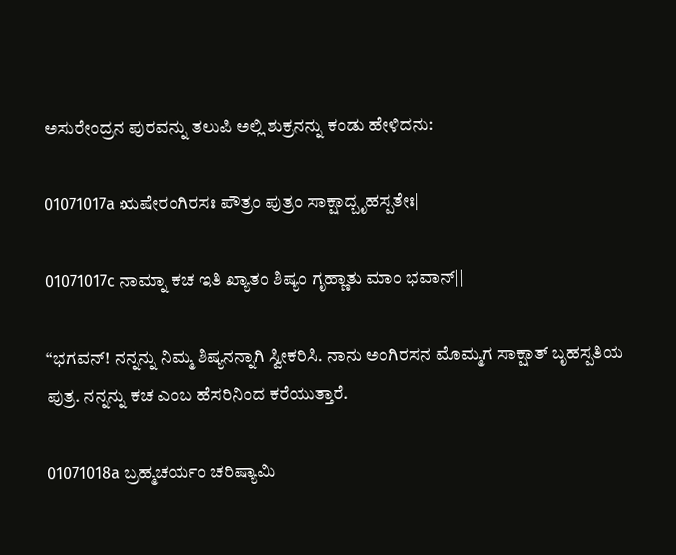ಅಸುರೇಂದ್ರನ ಪುರವನ್ನು ತಲುಪಿ ಅಲ್ಲಿ ಶುಕ್ರನನ್ನು ಕಂಡು ಹೇಳಿದನು:

01071017a ಋಷೇರಂಗಿರಸಃ ಪೌತ್ರಂ ಪುತ್ರಂ ಸಾಕ್ಷಾದ್ಬೃಹಸ್ಪತೇಃ|

01071017c ನಾಮ್ನಾ ಕಚ ಇತಿ ಖ್ಯಾತಂ ಶಿಷ್ಯಂ ಗೃಹ್ಣಾತು ಮಾಂ ಭವಾನ್||

“ಭಗವನ್! ನನ್ನನ್ನು ನಿಮ್ಮ ಶಿಷ್ಯನನ್ನಾಗಿ ಸ್ವೀಕರಿಸಿ. ನಾನು ಅಂಗಿರಸನ ಮೊಮ್ಮಗ ಸಾಕ್ಷಾತ್ ಬೃಹಸ್ಪತಿಯ ಪುತ್ರ. ನನ್ನನ್ನು ಕಚ ಎಂಬ ಹೆಸರಿನಿಂದ ಕರೆಯುತ್ತಾರೆ.

01071018a ಬ್ರಹ್ಮಚರ್ಯಂ ಚರಿಷ್ಯಾಮಿ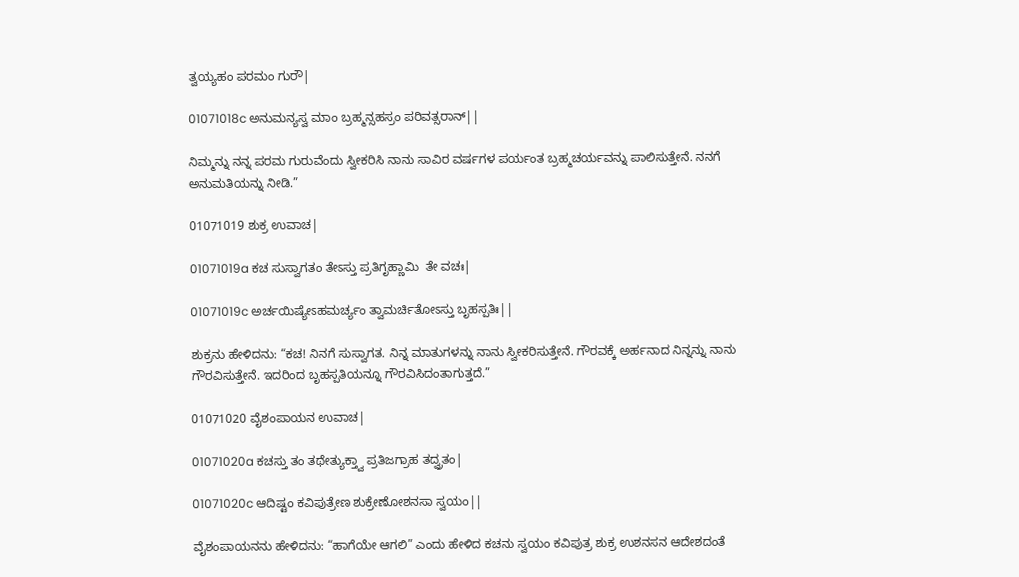ತ್ವಯ್ಯಹಂ ಪರಮಂ ಗುರೌ|

01071018c ಅನುಮನ್ಯಸ್ವ ಮಾಂ ಬ್ರಹ್ಮನ್ಸಹಸ್ರಂ ಪರಿವತ್ಸರಾನ್||

ನಿಮ್ಮನ್ನು ನನ್ನ ಪರಮ ಗುರುವೆಂದು ಸ್ವೀಕರಿಸಿ ನಾನು ಸಾವಿರ ವರ್ಷಗಳ ಪರ್ಯಂತ ಬ್ರಹ್ಮಚರ್ಯವನ್ನು ಪಾಲಿಸುತ್ತೇನೆ. ನನಗೆ ಅನುಮತಿಯನ್ನು ನೀಡಿ.”

01071019 ಶುಕ್ರ ಉವಾಚ|

01071019a ಕಚ ಸುಸ್ವಾಗತಂ ತೇಽಸ್ತು ಪ್ರತಿಗೃಹ್ಣಾಮಿ  ತೇ ವಚಃ|

01071019c ಅರ್ಚಯಿಷ್ಯೇಽಹಮರ್ಚ್ಯಂ ತ್ವಾಮರ್ಚಿತೋಽಸ್ತು ಬೃಹಸ್ಪತಿಃ||

ಶುಕ್ರನು ಹೇಳಿದನು: “ಕಚ! ನಿನಗೆ ಸುಸ್ವಾಗತ. ನಿನ್ನ ಮಾತುಗಳನ್ನು ನಾನು ಸ್ವೀಕರಿಸುತ್ತೇನೆ. ಗೌರವಕ್ಕೆ ಅರ್ಹನಾದ ನಿನ್ನನ್ನು ನಾನು ಗೌರವಿಸುತ್ತೇನೆ. ಇದರಿಂದ ಬೃಹಸ್ಪತಿಯನ್ನೂ ಗೌರವಿಸಿದಂತಾಗುತ್ತದೆ.”

01071020 ವೈಶಂಪಾಯನ ಉವಾಚ|

01071020a ಕಚಸ್ತು ತಂ ತಥೇತ್ಯುಕ್ತ್ವಾ ಪ್ರತಿಜಗ್ರಾಹ ತದ್ವ್ರತಂ|

01071020c ಆದಿಷ್ಟಂ ಕವಿಪುತ್ರೇಣ ಶುಕ್ರೇಣೋಶನಸಾ ಸ್ವಯಂ||

ವೈಶಂಪಾಯನನು ಹೇಳಿದನು: “ಹಾಗೆಯೇ ಆಗಲಿ” ಎಂದು ಹೇಳಿದ ಕಚನು ಸ್ವಯಂ ಕವಿಪುತ್ರ ಶುಕ್ರ ಉಶನಸನ ಆದೇಶದಂತೆ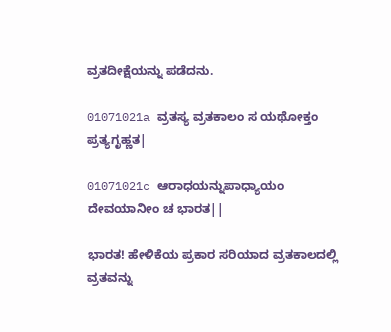ವ್ರತದೀಕ್ಷೆಯನ್ನು ಪಡೆದನು.

01071021a ವ್ರತಸ್ಯ ವ್ರತಕಾಲಂ ಸ ಯಥೋಕ್ತಂ ಪ್ರತ್ಯಗೃಹ್ಣತ|

01071021c ಆರಾಧಯನ್ನುಪಾಧ್ಯಾಯಂ ದೇವಯಾನೀಂ ಚ ಭಾರತ||

ಭಾರತ! ಹೇಳಿಕೆಯ ಪ್ರಕಾರ ಸರಿಯಾದ ವ್ರತಕಾಲದಲ್ಲಿ ವ್ರತವನ್ನು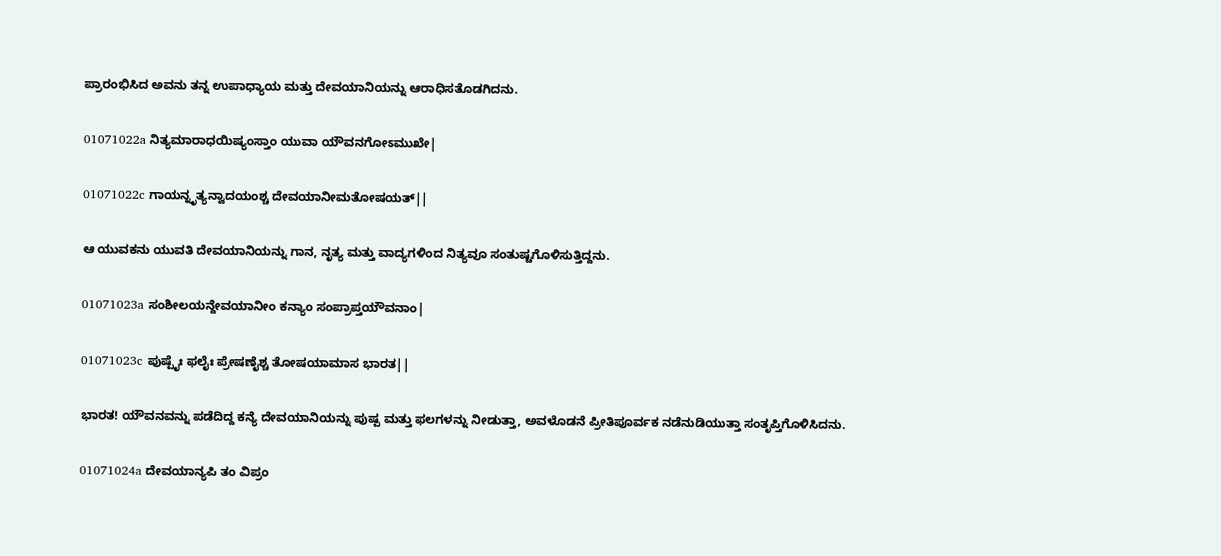ಪ್ರಾರಂಭಿಸಿದ ಅವನು ತನ್ನ ಉಪಾಧ್ಯಾಯ ಮತ್ತು ದೇವಯಾನಿಯನ್ನು ಆರಾಧಿಸತೊಡಗಿದನು.

01071022a ನಿತ್ಯಮಾರಾಧಯಿಷ್ಯಂಸ್ತಾಂ ಯುವಾ ಯೌವನಗೋಽಮುಖೇ|

01071022c ಗಾಯನ್ನೃತ್ಯನ್ವಾದಯಂಶ್ಚ ದೇವಯಾನೀಮತೋಷಯತ್||

ಆ ಯುವಕನು ಯುವತಿ ದೇವಯಾನಿಯನ್ನು ಗಾನ, ನೃತ್ಯ ಮತ್ತು ವಾದ್ಯಗಳಿಂದ ನಿತ್ಯವೂ ಸಂತುಷ್ಟಗೊಳಿಸುತ್ತಿದ್ದನು.

01071023a ಸಂಶೀಲಯನ್ದೇವಯಾನೀಂ ಕನ್ಯಾಂ ಸಂಪ್ರಾಪ್ತಯೌವನಾಂ|

01071023c ಪುಷ್ಪೈಃ ಫಲೈಃ ಪ್ರೇಷಣೈಶ್ಚ ತೋಷಯಾಮಾಸ ಭಾರತ||

ಭಾರತ! ಯೌವನವನ್ನು ಪಡೆದಿದ್ದ ಕನ್ಯೆ ದೇವಯಾನಿಯನ್ನು ಪುಷ್ಪ ಮತ್ತು ಫಲಗಳನ್ನು ನೀಡುತ್ತಾ, ಅವಳೊಡನೆ ಪ್ರೀತಿಪೂರ್ವಕ ನಡೆನುಡಿಯುತ್ತಾ ಸಂತೃಪ್ತಿಗೊಳಿಸಿದನು.

01071024a ದೇವಯಾನ್ಯಪಿ ತಂ ವಿಪ್ರಂ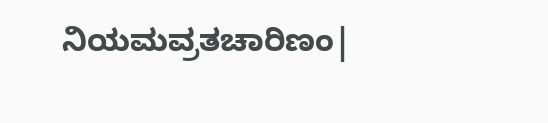ನಿಯಮವ್ರತಚಾರಿಣಂ|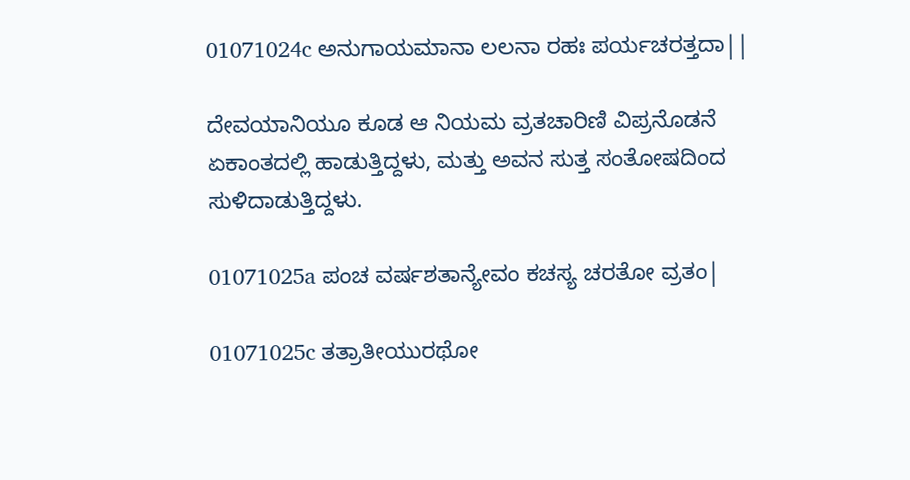01071024c ಅನುಗಾಯಮಾನಾ ಲಲನಾ ರಹಃ ಪರ್ಯಚರತ್ತದಾ||

ದೇವಯಾನಿಯೂ ಕೂಡ ಆ ನಿಯಮ ವ್ರತಚಾರಿಣಿ ವಿಪ್ರನೊಡನೆ ಏಕಾಂತದಲ್ಲಿ ಹಾಡುತ್ತಿದ್ದಳು, ಮತ್ತು ಅವನ ಸುತ್ತ ಸಂತೋಷದಿಂದ ಸುಳಿದಾಡುತ್ತಿದ್ದಳು.

01071025a ಪಂಚ ವರ್ಷಶತಾನ್ಯೇವಂ ಕಚಸ್ಯ ಚರತೋ ವ್ರತಂ|

01071025c ತತ್ರಾತೀಯುರಥೋ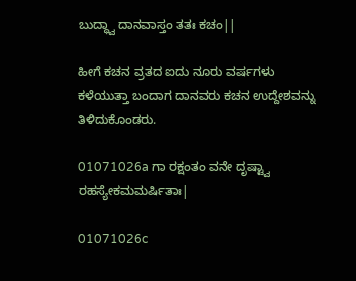ಬುದ್ಧ್ವಾ ದಾನವಾಸ್ತಂ ತತಃ ಕಚಂ||

ಹೀಗೆ ಕಚನ ವ್ರತದ ಐದು ನೂರು ವರ್ಷಗಳು ಕಳೆಯುತ್ತಾ ಬಂದಾಗ ದಾನವರು ಕಚನ ಉದ್ದೇಶವನ್ನು ತಿಳಿದುಕೊಂಡರು.

01071026a ಗಾ ರಕ್ಷಂತಂ ವನೇ ದೃಷ್ಟ್ವಾ ರಹಸ್ಯೇಕಮಮರ್ಷಿತಾಃ|

01071026c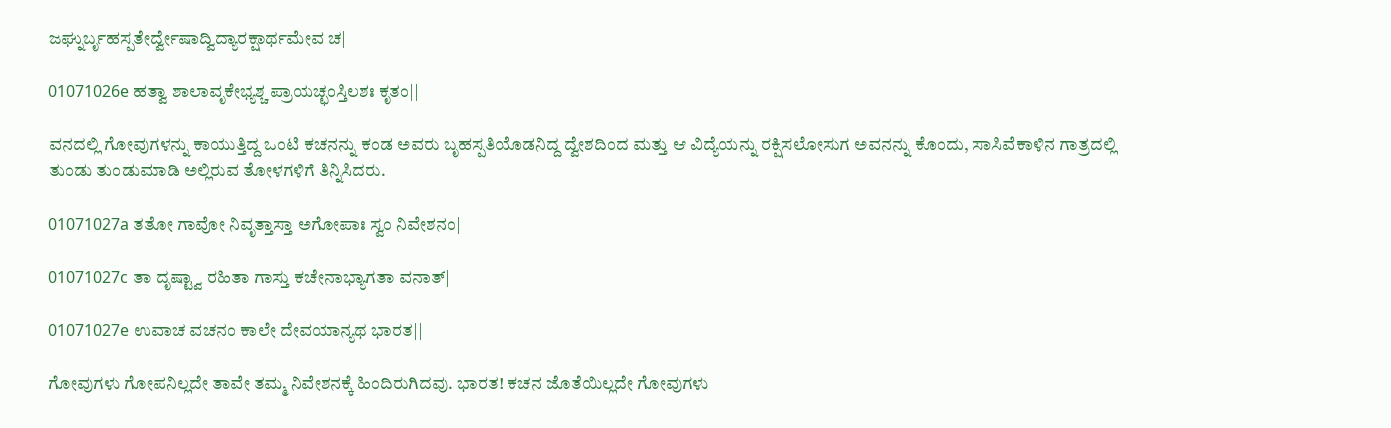ಜಘ್ನುರ್ಬೃಹಸ್ಪತೇರ್ದ್ವೇಷಾದ್ವಿದ್ಯಾರಕ್ಷಾರ್ಥಮೇವ ಚ|

01071026e ಹತ್ವಾ ಶಾಲಾವೃಕೇಭ್ಯಶ್ಚ ಪ್ರಾಯಚ್ಛಂಸ್ತಿಲಶಃ ಕೃತಂ||

ವನದಲ್ಲಿ ಗೋವುಗಳನ್ನು ಕಾಯುತ್ತಿದ್ದ ಒಂಟಿ ಕಚನನ್ನು ಕಂಡ ಅವರು ಬೃಹಸ್ಪತಿಯೊಡನಿದ್ದ ದ್ವೇಶದಿಂದ ಮತ್ತು ಆ ವಿದ್ಯೆಯನ್ನು ರಕ್ಷಿಸಲೋಸುಗ ಅವನನ್ನು ಕೊಂದು, ಸಾಸಿವೆಕಾಳಿನ ಗಾತ್ರದಲ್ಲಿ ತುಂಡು ತುಂಡುಮಾಡಿ ಅಲ್ಲಿರುವ ತೋಳಗಳಿಗೆ ತಿನ್ನಿಸಿದರು.

01071027a ತತೋ ಗಾವೋ ನಿವೃತ್ತಾಸ್ತಾ ಅಗೋಪಾಃ ಸ್ವಂ ನಿವೇಶನಂ|

01071027c ತಾ ದೃಷ್ಟ್ವಾ ರಹಿತಾ ಗಾಸ್ತು ಕಚೇನಾಭ್ಯಾಗತಾ ವನಾತ್|

01071027e ಉವಾಚ ವಚನಂ ಕಾಲೇ ದೇವಯಾನ್ಯಥ ಭಾರತ||

ಗೋವುಗಳು ಗೋಪನಿಲ್ಲದೇ ತಾವೇ ತಮ್ಮ ನಿವೇಶನಕ್ಕೆ ಹಿಂದಿರುಗಿದವು. ಭಾರತ! ಕಚನ ಜೊತೆಯಿಲ್ಲದೇ ಗೋವುಗಳು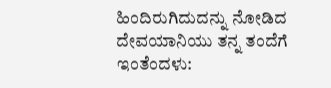ಹಿಂದಿರುಗಿದುದನ್ನು ನೋಡಿದ ದೇವಯಾನಿಯು ತನ್ನ ತಂದೆಗೆ ಇಂತೆಂದಳು: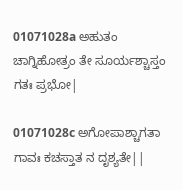01071028a ಅಹುತಂ ಚಾಗ್ನಿಹೋತ್ರಂ ತೇ ಸೂರ್ಯಶ್ಚಾಸ್ತಂ ಗತಃ ಪ್ರಭೋ|

01071028c ಅಗೋಪಾಶ್ಚಾಗತಾ ಗಾವಃ ಕಚಸ್ತಾತ ನ ದೃಶ್ಯತೇ||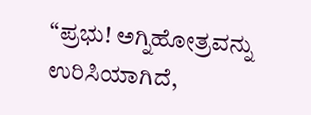“ಪ್ರಭು! ಅಗ್ನಿಹೋತ್ರವನ್ನು ಉರಿಸಿಯಾಗಿದೆ,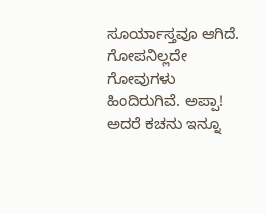ಸೂರ್ಯಾಸ್ತವೂ ಆಗಿದೆ. ಗೋಪನಿಲ್ಲದೇ ಗೋವುಗಳು ಹಿಂದಿರುಗಿವೆ. ಅಪ್ಪಾ! ಅದರೆ ಕಚನು ಇನ್ನೂ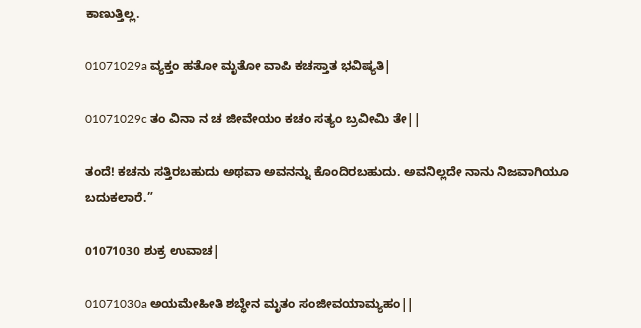ಕಾಣುತ್ತಿಲ್ಲ.

01071029a ವ್ಯಕ್ತಂ ಹತೋ ಮೃತೋ ವಾಪಿ ಕಚಸ್ತಾತ ಭವಿಷ್ಯತಿ|

01071029c ತಂ ವಿನಾ ನ ಚ ಜೀವೇಯಂ ಕಚಂ ಸತ್ಯಂ ಬ್ರವೀಮಿ ತೇ||

ತಂದೆ! ಕಚನು ಸತ್ತಿರಬಹುದು ಅಥವಾ ಅವನನ್ನು ಕೊಂದಿರಬಹುದು. ಅವನಿಲ್ಲದೇ ನಾನು ನಿಜವಾಗಿಯೂ ಬದುಕಲಾರೆ.”

01071030 ಶುಕ್ರ ಉವಾಚ|

01071030a ಅಯಮೇಹೀತಿ ಶಬ್ಧೇನ ಮೃತಂ ಸಂಜೀವಯಾಮ್ಯಹಂ||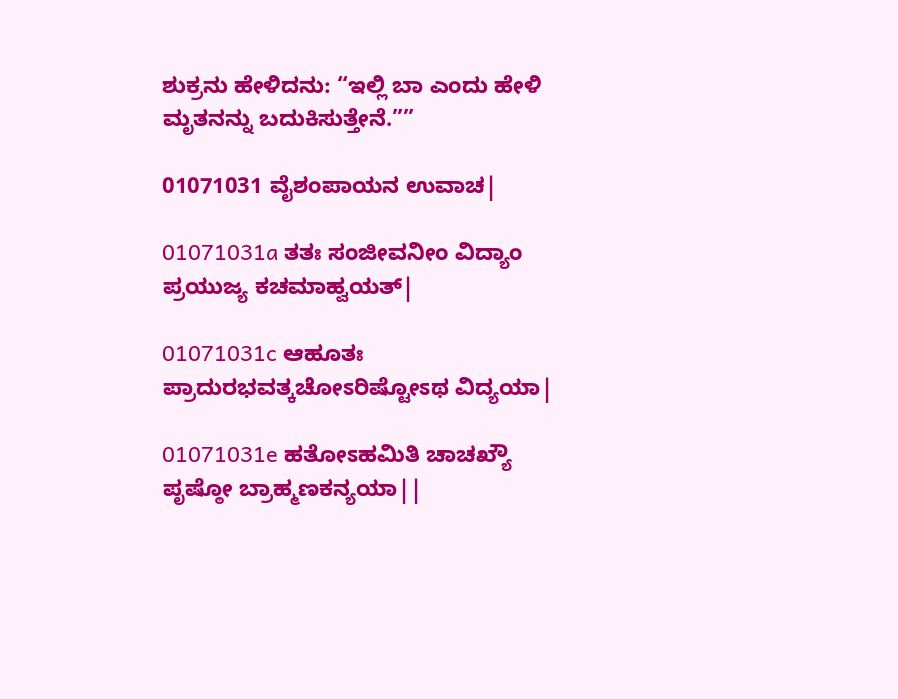ಶುಕ್ರನು ಹೇಳಿದನು: “ಇಲ್ಲಿ ಬಾ ಎಂದು ಹೇಳಿ ಮೃತನನ್ನು ಬದುಕಿಸುತ್ತೇನೆ.””

01071031 ವೈಶಂಪಾಯನ ಉವಾಚ|

01071031a ತತಃ ಸಂಜೀವನೀಂ ವಿದ್ಯಾಂ ಪ್ರಯುಜ್ಯ ಕಚಮಾಹ್ವಯತ್|

01071031c ಆಹೂತಃ ಪ್ರಾದುರಭವತ್ಕಚೋಽರಿಷ್ಟೋಽಥ ವಿದ್ಯಯಾ|

01071031e ಹತೋಽಹಮಿತಿ ಚಾಚಖ್ಯೌ ಪೃಷ್ಠೋ ಬ್ರಾಹ್ಮಣಕನ್ಯಯಾ||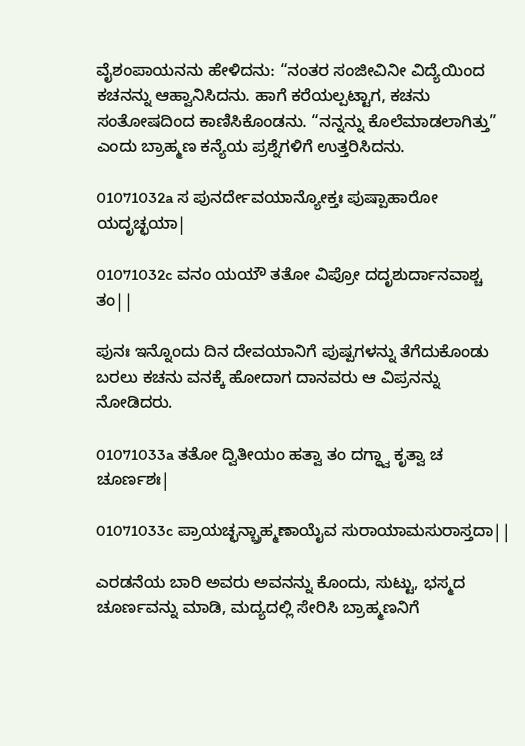ವೈಶಂಪಾಯನನು ಹೇಳಿದನು: “ನಂತರ ಸಂಜೀವಿನೀ ವಿದ್ಯೆಯಿಂದ ಕಚನನ್ನು ಆಹ್ವಾನಿಸಿದನು. ಹಾಗೆ ಕರೆಯಲ್ಪಟ್ಟಾಗ, ಕಚನು ಸಂತೋಷದಿಂದ ಕಾಣಿಸಿಕೊಂಡನು. “ನನ್ನನ್ನು ಕೊಲೆಮಾಡಲಾಗಿತ್ತು” ಎಂದು ಬ್ರಾಹ್ಮಣ ಕನ್ಯೆಯ ಪ್ರಶ್ನೆಗಳಿಗೆ ಉತ್ತರಿಸಿದನು.

01071032a ಸ ಪುನರ್ದೇವಯಾನ್ಯೋಕ್ತಃ ಪುಷ್ಪಾಹಾರೋ ಯದೃಚ್ಛಯಾ|

01071032c ವನಂ ಯಯೌ ತತೋ ವಿಪ್ರೋ ದದೃಶುರ್ದಾನವಾಶ್ಚ ತಂ||

ಪುನಃ ಇನ್ನೊಂದು ದಿನ ದೇವಯಾನಿಗೆ ಪುಷ್ಪಗಳನ್ನು ತೆಗೆದುಕೊಂಡು ಬರಲು ಕಚನು ವನಕ್ಕೆ ಹೋದಾಗ ದಾನವರು ಆ ವಿಪ್ರನನ್ನು ನೋಡಿದರು.

01071033a ತತೋ ದ್ವಿತೀಯಂ ಹತ್ವಾ ತಂ ದಗ್ಧ್ವಾ ಕೃತ್ವಾ ಚ ಚೂರ್ಣಶಃ|

01071033c ಪ್ರಾಯಚ್ಛನ್ಬ್ರಾಹ್ಮಣಾಯೈವ ಸುರಾಯಾಮಸುರಾಸ್ತದಾ||

ಎರಡನೆಯ ಬಾರಿ ಅವರು ಅವನನ್ನು ಕೊಂದು, ಸುಟ್ಟು, ಭಸ್ಮದ ಚೂರ್ಣವನ್ನು ಮಾಡಿ, ಮದ್ಯದಲ್ಲಿ ಸೇರಿಸಿ ಬ್ರಾಹ್ಮಣನಿಗೆ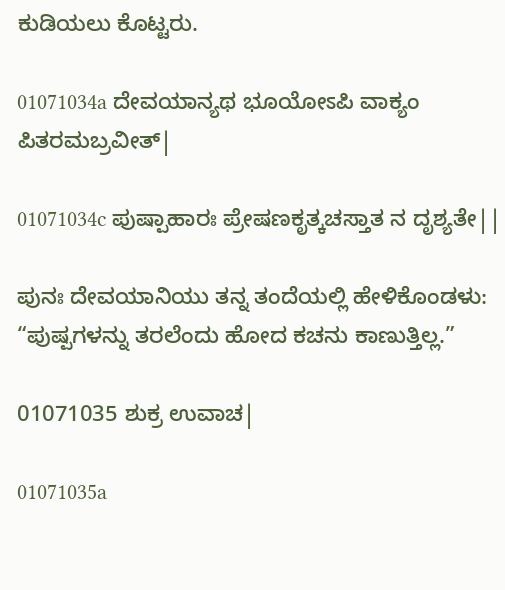ಕುಡಿಯಲು ಕೊಟ್ಟರು.

01071034a ದೇವಯಾನ್ಯಥ ಭೂಯೋಽಪಿ ವಾಕ್ಯಂ ಪಿತರಮಬ್ರವೀತ್|

01071034c ಪುಷ್ಪಾಹಾರಃ ಪ್ರೇಷಣಕೃತ್ಕಚಸ್ತಾತ ನ ದೃಶ್ಯತೇ||

ಪುನಃ ದೇವಯಾನಿಯು ತನ್ನ ತಂದೆಯಲ್ಲಿ ಹೇಳಿಕೊಂಡಳು: “ಪುಷ್ಪಗಳನ್ನು ತರಲೆಂದು ಹೋದ ಕಚನು ಕಾಣುತ್ತಿಲ್ಲ.”

01071035 ಶುಕ್ರ ಉವಾಚ|

01071035a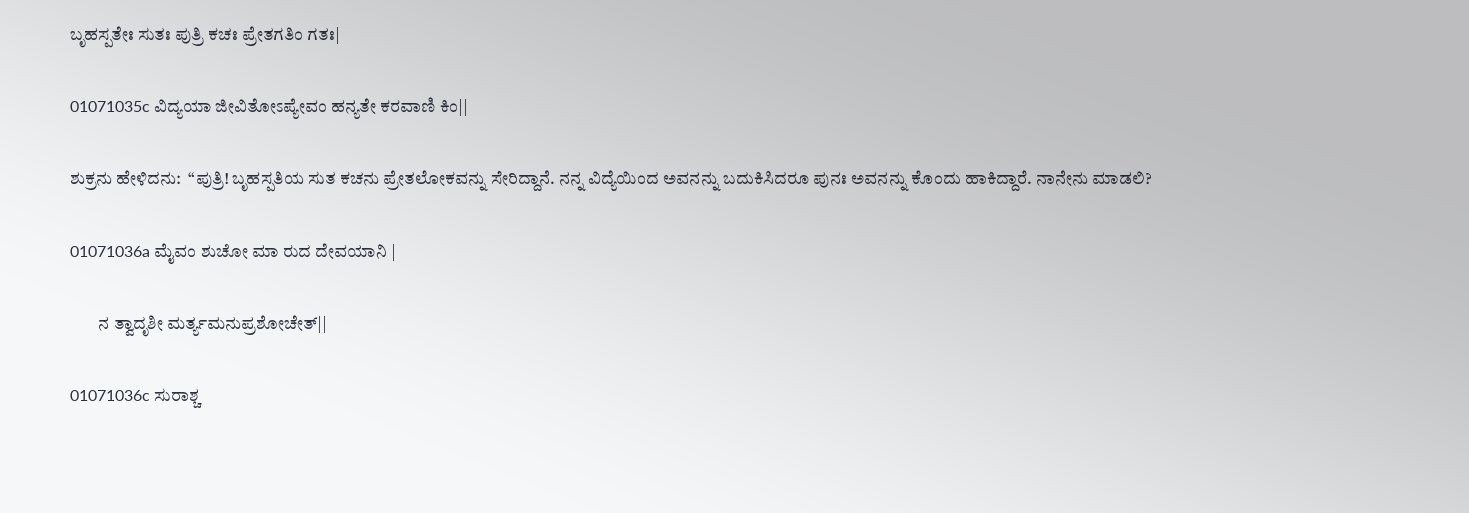ಬೃಹಸ್ಪತೇಃ ಸುತಃ ಪುತ್ರಿ ಕಚಃ ಪ್ರೇತಗತಿಂ ಗತಃ|

01071035c ವಿದ್ಯಯಾ ಜೀವಿತೋಽಪ್ಯೇವಂ ಹನ್ಯತೇ ಕರವಾಣಿ ಕಿಂ||

ಶುಕ್ರನು ಹೇಳಿದನು:  “ಪುತ್ರಿ! ಬೃಹಸ್ಪತಿಯ ಸುತ ಕಚನು ಪ್ರೇತಲೋಕವನ್ನು ಸೇರಿದ್ದಾನೆ. ನನ್ನ ವಿದ್ಯೆಯಿಂದ ಅವನನ್ನು ಬದುಕಿಸಿದರೂ ಪುನಃ ಅವನನ್ನು ಕೊಂದು ಹಾಕಿದ್ದಾರೆ. ನಾನೇನು ಮಾಡಲಿ?

01071036a ಮೈವಂ ಶುಚೋ ಮಾ ರುದ ದೇವಯಾನಿ |

        ನ ತ್ವಾದೃಶೀ ಮರ್ತ್ಯಮನುಪ್ರಶೋಚೇತ್||

01071036c ಸುರಾಶ್ಚ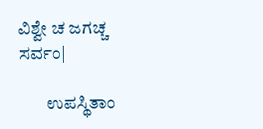ವಿಶ್ವೇ ಚ ಜಗಚ್ಚ ಸರ್ವಂ|

        ಉಪಸ್ಥಿತಾಂ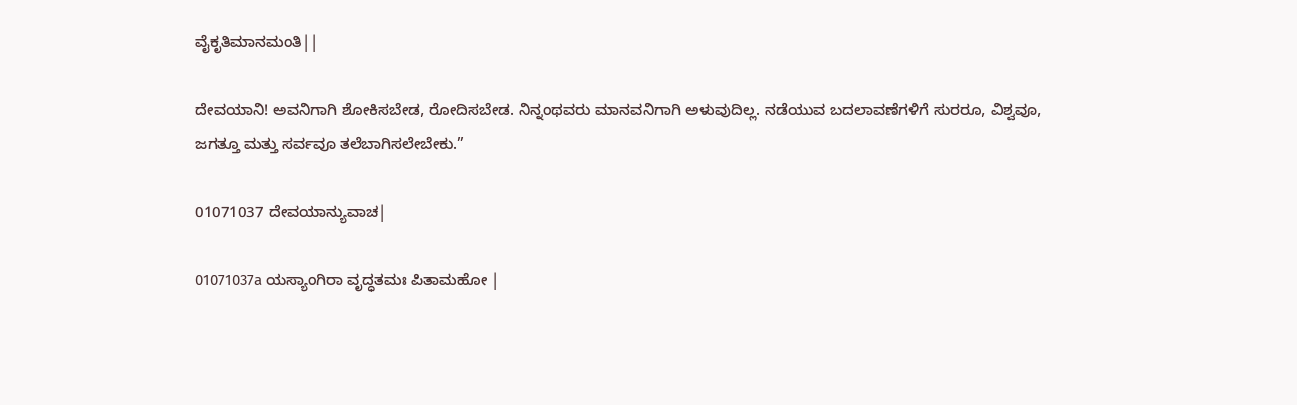ವೈಕೃತಿಮಾನಮಂತಿ||

ದೇವಯಾನಿ! ಅವನಿಗಾಗಿ ಶೋಕಿಸಬೇಡ, ರೋದಿಸಬೇಡ. ನಿನ್ನಂಥವರು ಮಾನವನಿಗಾಗಿ ಅಳುವುದಿಲ್ಲ. ನಡೆಯುವ ಬದಲಾವಣೆಗಳಿಗೆ ಸುರರೂ, ವಿಶ್ವವೂ, ಜಗತ್ತೂ ಮತ್ತು ಸರ್ವವೂ ತಲೆಬಾಗಿಸಲೇಬೇಕು.”

01071037 ದೇವಯಾನ್ಯುವಾಚ|

01071037a ಯಸ್ಯಾಂಗಿರಾ ವೃದ್ಧತಮಃ ಪಿತಾಮಹೋ |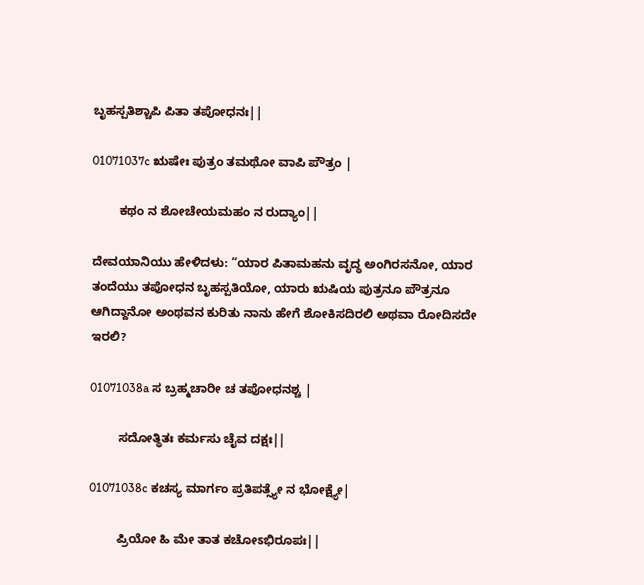ಬೃಹಸ್ಪತಿಶ್ಚಾಪಿ ಪಿತಾ ತಪೋಧನಃ||

01071037c ಋಷೇಃ ಪುತ್ರಂ ತಮಥೋ ವಾಪಿ ಪೌತ್ರಂ |

        ಕಥಂ ನ ಶೋಚೇಯಮಹಂ ನ ರುದ್ಯಾಂ||

ದೇವಯಾನಿಯು ಹೇಳಿದಳು: “ಯಾರ ಪಿತಾಮಹನು ವೃದ್ಧ ಅಂಗಿರಸನೋ, ಯಾರ ತಂದೆಯು ತಪೋಧನ ಬೃಹಸ್ಪತಿಯೋ, ಯಾರು ಋಷಿಯ ಪುತ್ರನೂ ಪೌತ್ರನೂ ಆಗಿದ್ದಾನೋ ಅಂಥವನ ಕುರಿತು ನಾನು ಹೇಗೆ ಶೋಕಿಸದಿರಲಿ ಅಥವಾ ರೋದಿಸದೇ ಇರಲಿ?

01071038a ಸ ಬ್ರಹ್ಮಚಾರೀ ಚ ತಪೋಧನಶ್ಚ |

        ಸದೋತ್ಥಿತಃ ಕರ್ಮಸು ಚೈವ ದಕ್ಷಃ||

01071038c ಕಚಸ್ಯ ಮಾರ್ಗಂ ಪ್ರತಿಪತ್ಸ್ಯೇ ನ ಭೋಕ್ಷ್ಯೇ|

        ಪ್ರಿಯೋ ಹಿ ಮೇ ತಾತ ಕಚೋಽಭಿರೂಪಃ||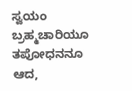ಸ್ವಯಂ ಬ್ರಹ್ಮಚಾರಿಯೂ ತಪೋಧನನೂ ಆದ,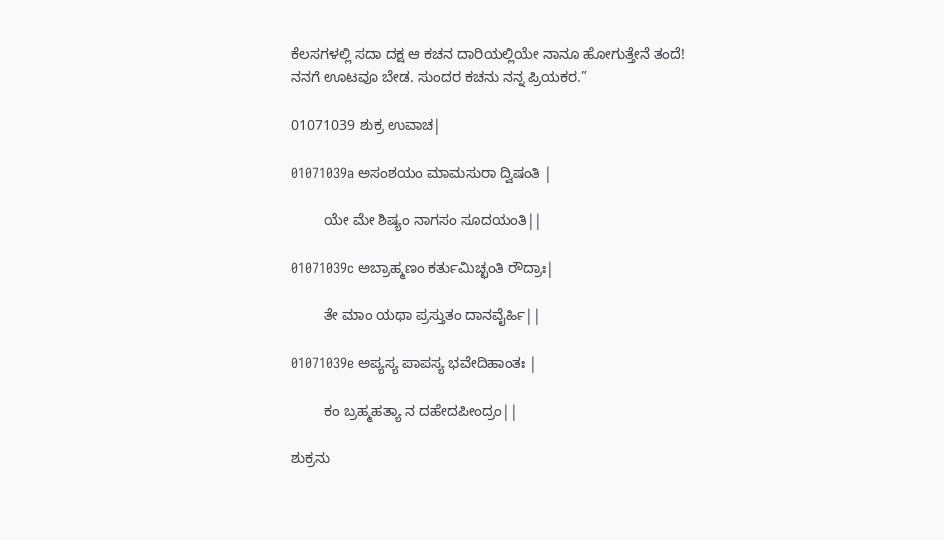ಕೆಲಸಗಳಲ್ಲಿ ಸದಾ ದಕ್ಷ ಆ ಕಚನ ದಾರಿಯಲ್ಲಿಯೇ ನಾನೂ ಹೋಗುತ್ತೇನೆ ತಂದೆ! ನನಗೆ ಊಟವೂ ಬೇಡ. ಸುಂದರ ಕಚನು ನನ್ನ ಪ್ರಿಯಕರ.”

01071039 ಶುಕ್ರ ಉವಾಚ|

01071039a ಅಸಂಶಯಂ ಮಾಮಸುರಾ ದ್ವಿಷಂತಿ |

        ಯೇ ಮೇ ಶಿಷ್ಯಂ ನಾಗಸಂ ಸೂದಯಂತಿ||

01071039c ಅಬ್ರಾಹ್ಮಣಂ ಕರ್ತುಮಿಚ್ಛಂತಿ ರೌದ್ರಾಃ|

        ತೇ ಮಾಂ ಯಥಾ ಪ್ರಸ್ತುತಂ ದಾನವೈರ್ಹಿ||

01071039e ಅಪ್ಯಸ್ಯ ಪಾಪಸ್ಯ ಭವೇದಿಹಾಂತಃ |

        ಕಂ ಬ್ರಹ್ಮಹತ್ಯಾ ನ ದಹೇದಪೀಂದ್ರಂ||

ಶುಕ್ರನು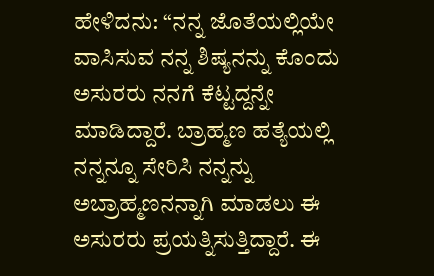ಹೇಳಿದನು: “ನನ್ನ ಜೊತೆಯಲ್ಲಿಯೇ ವಾಸಿಸುವ ನನ್ನ ಶಿಷ್ಯನನ್ನು ಕೊಂದು ಅಸುರರು ನನಗೆ ಕೆಟ್ಟದ್ದನ್ನೇ ಮಾಡಿದ್ದಾರೆ. ಬ್ರಾಹ್ಮಣ ಹತ್ಯೆಯಲ್ಲಿ ನನ್ನನ್ನೂ ಸೇರಿಸಿ ನನ್ನನ್ನು ಅಬ್ರಾಹ್ಮಣನನ್ನಾಗಿ ಮಾಡಲು ಈ ಅಸುರರು ಪ್ರಯತ್ನಿಸುತ್ತಿದ್ದಾರೆ. ಈ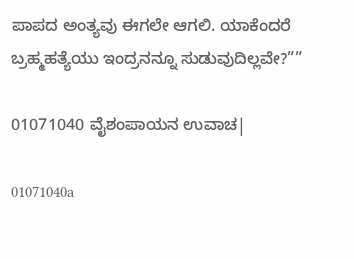ಪಾಪದ ಅಂತ್ಯವು ಈಗಲೇ ಆಗಲಿ. ಯಾಕೆಂದರೆ ಬ್ರಹ್ಮಹತ್ಯೆಯು ಇಂದ್ರನನ್ನೂ ಸುಡುವುದಿಲ್ಲವೇ?””

01071040 ವೈಶಂಪಾಯನ ಉವಾಚ|

01071040a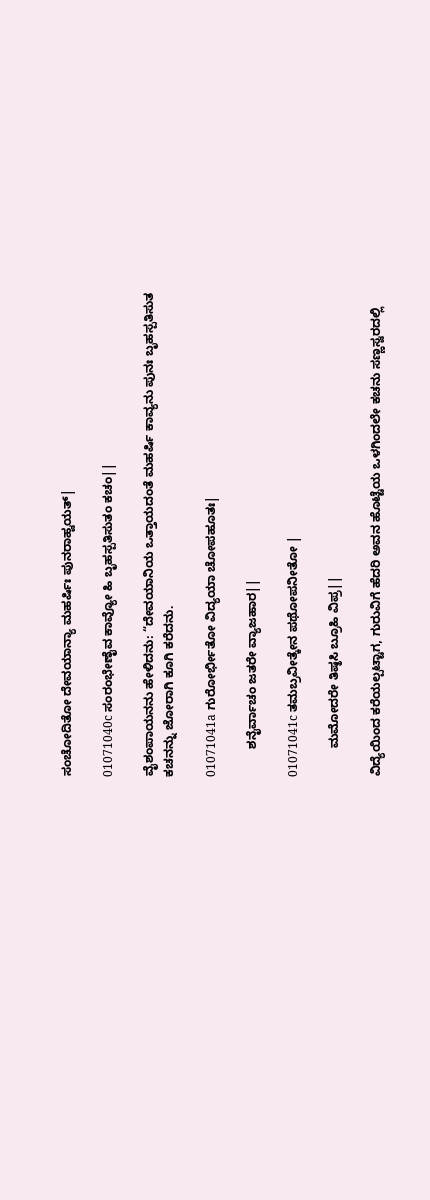ಸಂಚೋದಿತೋ ದೇವಯಾನ್ಯಾ ಮಹರ್ಷಿಃ ಪುನರಾಹ್ವಯತ್|

01071040c ಸಂರಂಭೇಣೈವ ಕಾವ್ಯೋ ಹಿ ಬೃಹಸ್ಪತಿಸುತಂ ಕಚಂ||

ವೈಶಂಪಾಯನನು ಹೇಳಿದನು: “ದೇವಯಾನಿಯ ಒತ್ತಾಯದಂತೆ ಮಹರ್ಷಿ ಕಾವ್ಯನು ಪುನಃ ಬೃಹಸ್ಪತಿಸುತ ಕಚನನ್ನು ಜೋರಾಗಿ ಕೂಗಿ ಕರೆದನು.

01071041a ಗುರೋರ್ಭೀತೋ ವಿದ್ಯಯಾ ಚೋಪಹೂತಃ|

        ಶನೈರ್ವಾಚಂ ಜತರೇ ವ್ಯಾಜಹಾರ||

01071041c ತಮಬ್ರವೀತ್ಕೇನ ಪಥೋಪನೀತೋ |

        ಮಮೋದರೇ ತಿಷ್ಠಸಿ ಬ್ರೂಹಿ ವಿಪ್ರ||

ವಿದ್ಯೆಯಿಂದ ಕರೆಯಲ್ಪಟ್ಟಾಗ, ಗುರುವಿಗೆ ಹೆದರಿ ಅವನ ಹೊಟ್ಟೆಯ ಒಳಗಿಂದಲೇ ಕಚನು ಸಣ್ಣಸ್ವರದಲ್ಲಿ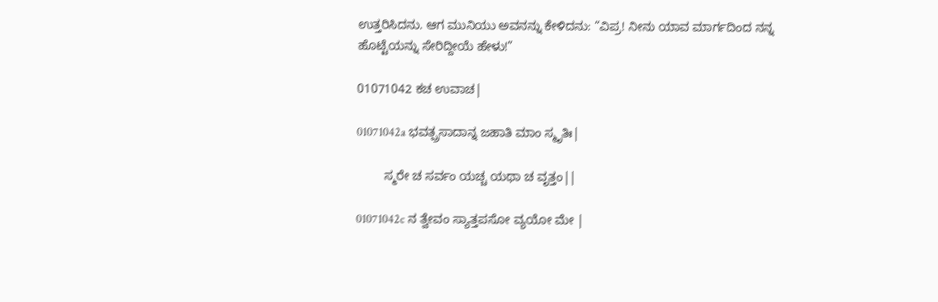ಉತ್ತರಿಸಿದನು. ಆಗ ಮುನಿಯು ಅವನನ್ನು ಕೇಳಿದನು: “ವಿಪ್ರ! ನೀನು ಯಾವ ಮಾರ್ಗದಿಂದ ನನ್ನ ಹೊಟ್ಟೆಯನ್ನು ಸೇರಿದ್ದೀಯೆ ಹೇಳು!”

01071042 ಕಚ ಉವಾಚ|

01071042a ಭವತ್ಪ್ರಸಾದಾನ್ನ ಜಹಾತಿ ಮಾಂ ಸ್ಮೃತಿಃ|

        ಸ್ಮರೇ ಚ ಸರ್ವಂ ಯಚ್ಚ ಯಥಾ ಚ ವೃತ್ತಂ||

01071042c ನ ತ್ವೇವಂ ಸ್ಯಾತ್ತಪಸೋ ವ್ಯಯೋ ಮೇ |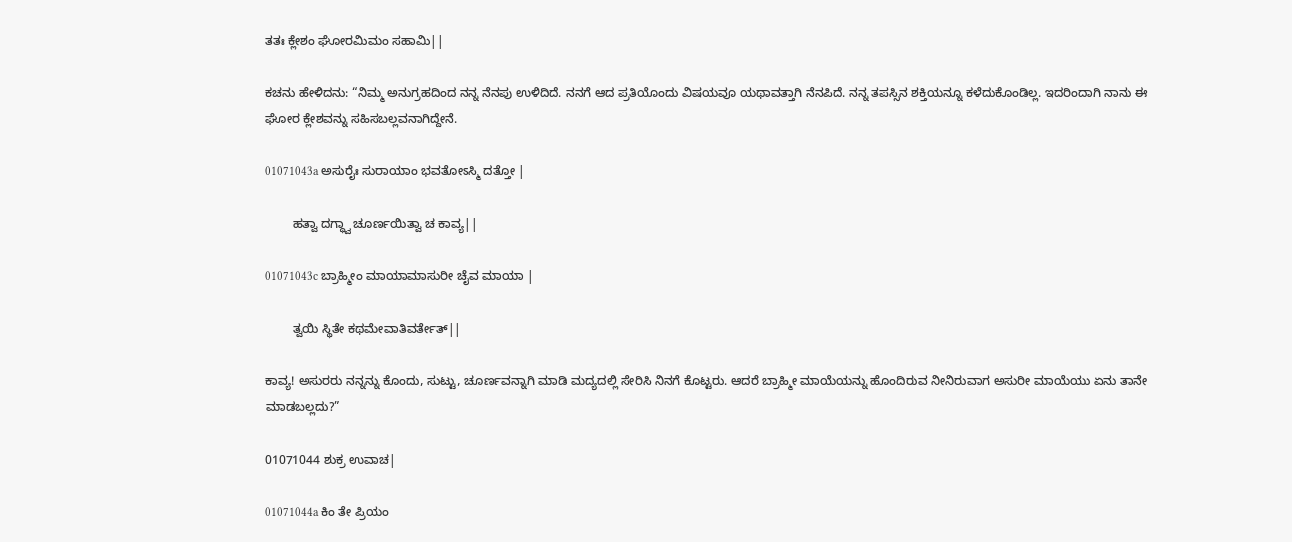ತತಃ ಕ್ಲೇಶಂ ಘೋರಮಿಮಂ ಸಹಾಮಿ||

ಕಚನು ಹೇಳಿದನು: “ನಿಮ್ಮ ಅನುಗ್ರಹದಿಂದ ನನ್ನ ನೆನಪು ಉಳಿದಿದೆ. ನನಗೆ ಆದ ಪ್ರತಿಯೊಂದು ವಿಷಯವೂ ಯಥಾವತ್ತಾಗಿ ನೆನಪಿದೆ. ನನ್ನ ತಪಸ್ಸಿನ ಶಕ್ತಿಯನ್ನೂ ಕಳೆದುಕೊಂಡಿಲ್ಲ. ಇದರಿಂದಾಗಿ ನಾನು ಈ ಘೋರ ಕ್ಲೇಶವನ್ನು ಸಹಿಸಬಲ್ಲವನಾಗಿದ್ದೇನೆ.

01071043a ಅಸುರೈಃ ಸುರಾಯಾಂ ಭವತೋಽಸ್ಮಿ ದತ್ತೋ |

        ಹತ್ವಾ ದಗ್ಧ್ವಾ ಚೂರ್ಣಯಿತ್ವಾ ಚ ಕಾವ್ಯ||

01071043c ಬ್ರಾಹ್ಮೀಂ ಮಾಯಾಮಾಸುರೀ ಚೈವ ಮಾಯಾ |

        ತ್ವಯಿ ಸ್ಥಿತೇ ಕಥಮೇವಾತಿವರ್ತೇತ್||

ಕಾವ್ಯ! ಅಸುರರು ನನ್ನನ್ನು ಕೊಂದು, ಸುಟ್ಟು, ಚೂರ್ಣವನ್ನಾಗಿ ಮಾಡಿ ಮದ್ಯದಲ್ಲಿ ಸೇರಿಸಿ ನಿನಗೆ ಕೊಟ್ಟರು. ಆದರೆ ಬ್ರಾಹ್ಮೀ ಮಾಯೆಯನ್ನು ಹೊಂದಿರುವ ನೀನಿರುವಾಗ ಅಸುರೀ ಮಾಯೆಯು ಏನು ತಾನೇ ಮಾಡಬಲ್ಲದು?”

01071044 ಶುಕ್ರ ಉವಾಚ|

01071044a ಕಿಂ ತೇ ಪ್ರಿಯಂ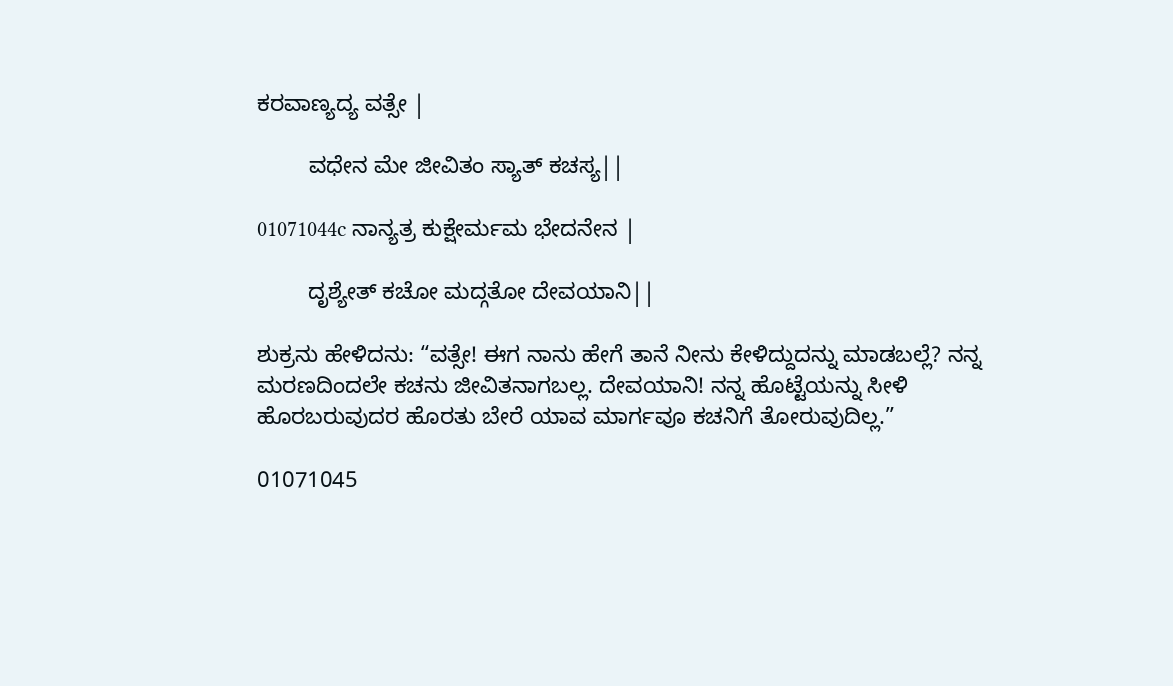ಕರವಾಣ್ಯದ್ಯ ವತ್ಸೇ |

        ವಧೇನ ಮೇ ಜೀವಿತಂ ಸ್ಯಾತ್ ಕಚಸ್ಯ||

01071044c ನಾನ್ಯತ್ರ ಕುಕ್ಷೇರ್ಮಮ ಭೇದನೇನ |

        ದೃಶ್ಯೇತ್ ಕಚೋ ಮದ್ಗತೋ ದೇವಯಾನಿ||

ಶುಕ್ರನು ಹೇಳಿದನು: “ವತ್ಸೇ! ಈಗ ನಾನು ಹೇಗೆ ತಾನೆ ನೀನು ಕೇಳಿದ್ದುದನ್ನು ಮಾಡಬಲ್ಲೆ? ನನ್ನ ಮರಣದಿಂದಲೇ ಕಚನು ಜೀವಿತನಾಗಬಲ್ಲ. ದೇವಯಾನಿ! ನನ್ನ ಹೊಟ್ಟೆಯನ್ನು ಸೀಳಿ ಹೊರಬರುವುದರ ಹೊರತು ಬೇರೆ ಯಾವ ಮಾರ್ಗವೂ ಕಚನಿಗೆ ತೋರುವುದಿಲ್ಲ.”

01071045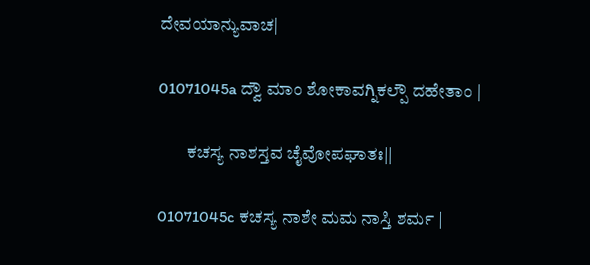ದೇವಯಾನ್ಯುವಾಚ|

01071045a ದ್ವೌ ಮಾಂ ಶೋಕಾವಗ್ನಿಕಲ್ಪೌ ದಹೇತಾಂ |

        ಕಚಸ್ಯ ನಾಶಸ್ತವ ಚೈವೋಪಘಾತಃ||

01071045c ಕಚಸ್ಯ ನಾಶೇ ಮಮ ನಾಸ್ತಿ ಶರ್ಮ |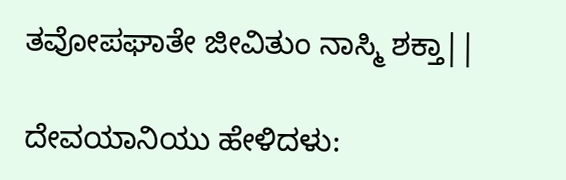ತವೋಪಘಾತೇ ಜೀವಿತುಂ ನಾಸ್ಮಿ ಶಕ್ತಾ||

ದೇವಯಾನಿಯು ಹೇಳಿದಳು: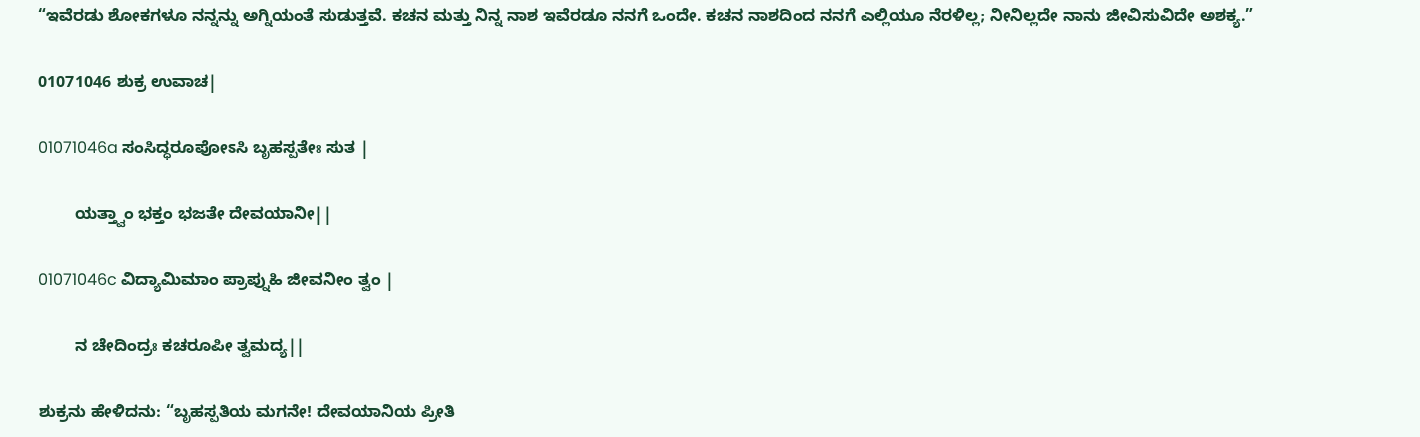“ಇವೆರಡು ಶೋಕಗಳೂ ನನ್ನನ್ನು ಅಗ್ನಿಯಂತೆ ಸುಡುತ್ತವೆ. ಕಚನ ಮತ್ತು ನಿನ್ನ ನಾಶ ಇವೆರಡೂ ನನಗೆ ಒಂದೇ. ಕಚನ ನಾಶದಿಂದ ನನಗೆ ಎಲ್ಲಿಯೂ ನೆರಳಿಲ್ಲ; ನೀನಿಲ್ಲದೇ ನಾನು ಜೀವಿಸುವಿದೇ ಅಶಕ್ಯ.”

01071046 ಶುಕ್ರ ಉವಾಚ|

01071046a ಸಂಸಿದ್ಧರೂಪೋಽಸಿ ಬೃಹಸ್ಪತೇಃ ಸುತ |

        ಯತ್ತ್ವಾಂ ಭಕ್ತಂ ಭಜತೇ ದೇವಯಾನೀ||

01071046c ವಿದ್ಯಾಮಿಮಾಂ ಪ್ರಾಪ್ನುಹಿ ಜೀವನೀಂ ತ್ವಂ |

        ನ ಚೇದಿಂದ್ರಃ ಕಚರೂಪೀ ತ್ವಮದ್ಯ||

ಶುಕ್ರನು ಹೇಳಿದನು: “ಬೃಹಸ್ಪತಿಯ ಮಗನೇ! ದೇವಯಾನಿಯ ಪ್ರೀತಿ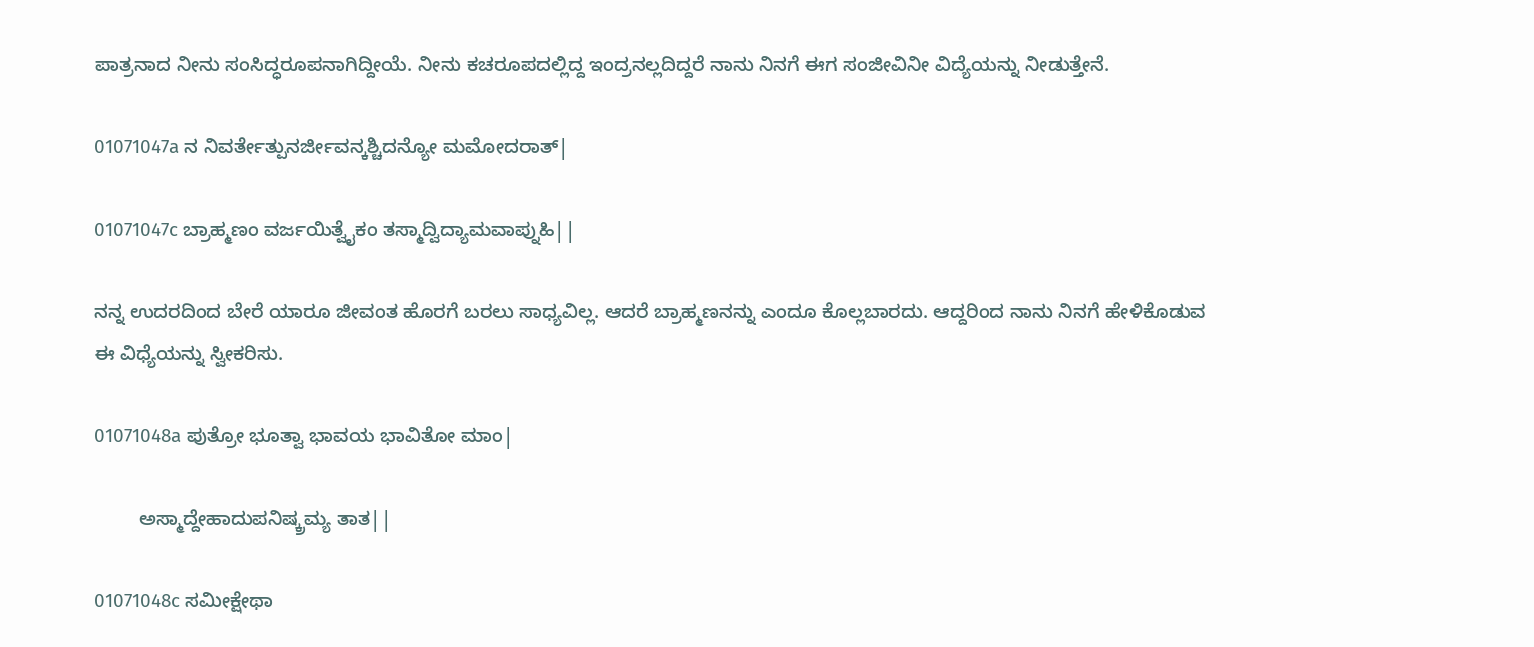ಪಾತ್ರನಾದ ನೀನು ಸಂಸಿದ್ಧರೂಪನಾಗಿದ್ದೀಯೆ. ನೀನು ಕಚರೂಪದಲ್ಲಿದ್ದ ಇಂದ್ರನಲ್ಲದಿದ್ದರೆ ನಾನು ನಿನಗೆ ಈಗ ಸಂಜೀವಿನೀ ವಿದ್ಯೆಯನ್ನು ನೀಡುತ್ತೇನೆ.

01071047a ನ ನಿವರ್ತೇತ್ಪುನರ್ಜೀವನ್ಕಶ್ಚಿದನ್ಯೋ ಮಮೋದರಾತ್|

01071047c ಬ್ರಾಹ್ಮಣಂ ವರ್ಜಯಿತ್ವೈಕಂ ತಸ್ಮಾದ್ವಿದ್ಯಾಮವಾಪ್ನುಹಿ||

ನನ್ನ ಉದರದಿಂದ ಬೇರೆ ಯಾರೂ ಜೀವಂತ ಹೊರಗೆ ಬರಲು ಸಾಧ್ಯವಿಲ್ಲ. ಆದರೆ ಬ್ರಾಹ್ಮಣನನ್ನು ಎಂದೂ ಕೊಲ್ಲಬಾರದು. ಆದ್ದರಿಂದ ನಾನು ನಿನಗೆ ಹೇಳಿಕೊಡುವ ಈ ವಿಧ್ಯೆಯನ್ನು ಸ್ವೀಕರಿಸು.

01071048a ಪುತ್ರೋ ಭೂತ್ವಾ ಭಾವಯ ಭಾವಿತೋ ಮಾಂ|

        ಅಸ್ಮಾದ್ದೇಹಾದುಪನಿಷ್ಕ್ರಮ್ಯ ತಾತ||

01071048c ಸಮೀಕ್ಷೇಥಾ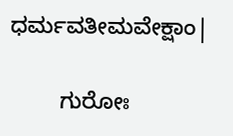ಧರ್ಮವತೀಮವೇಕ್ಷಾಂ|

        ಗುರೋಃ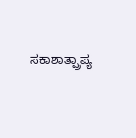ಸಕಾಶಾತ್ಪ್ರಾಪ್ಯ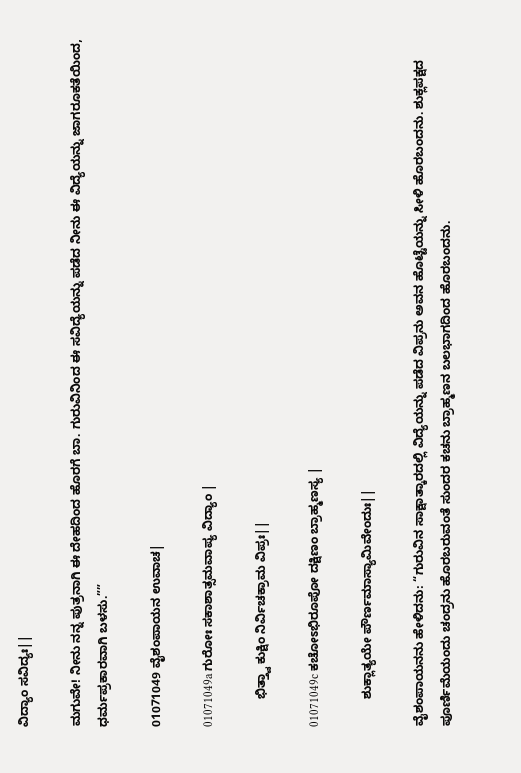ವಿದ್ಯಾಂ ಸವಿದ್ಯಃ||

ಮಗುವೇ! ನೀನು ನನ್ನ ಪುತ್ರನಾಗಿ ಈ ದೇಹದಿಂದ ಹೊರಗೆ ಬಾ. ಗುರುವಿನಿಂದ ಈ ಸವಿದ್ಯೆಯನ್ನು ಪಡೆದ ನೀನು ಈ ವಿದ್ಯೆಯನ್ನು ಜಾಗರೂಕತೆಯಿಂದ, ಧರ್ಮಪ್ರಕಾರವಾಗಿ ಬಳಸು.””

01071049 ವೈಶಂಪಾಯನ ಉವಾಚ|

01071049a ಗುರೋಃ ಸಕಾಶಾತ್ಸಮವಾಪ್ಯ ವಿದ್ಯಾಂ |

        ಭಿತ್ತ್ವಾ ಕುಕ್ಷಿಂ ನಿರ್ವಿಚಕ್ರಾಮ ವಿಪ್ರಃ||

01071049c ಕಚೋಽಭಿರೂಪೋ ದಕ್ಷಿಣಂ ಬ್ರಾಹ್ಮಣಸ್ಯ |

        ಶುಕ್ಲಾತ್ಯಯೇ ಪೌರ್ಣಮಾಸ್ಯಾಮಿವೇಂದುಃ||

ವೈಶಂಪಾಯನನು ಹೇಳಿದನು: “ಗುರುವಿನ ಸಾಕ್ಷಾತ್ಕಾರದಲ್ಲಿ ವಿದ್ಯೆಯನ್ನು ಪಡೆದ ವಿಪ್ರನು ಅವನ ಹೊಟ್ಟೆಯನ್ನು ಸೀಳಿ ಹೊರಬಂದನು. ಶುಕ್ಲಪಕ್ಷದ ಪೂರ್ಣಿಮೆಯಂದು ಚಂದ್ರನು ಹೊರಬರುವಂತೆ ಸುಂದರ ಕಚನು ಬ್ರಾಹ್ಮಣನ ಬಲಭಾಗದಿಂದ ಹೊರಬಂದನು.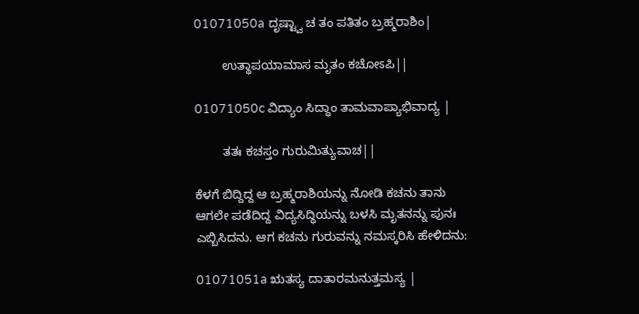01071050a ದೃಷ್ಟ್ವಾ ಚ ತಂ ಪತಿತಂ ಬ್ರಹ್ಮರಾಶಿಂ|

        ಉತ್ಥಾಪಯಾಮಾಸ ಮೃತಂ ಕಚೋಽಪಿ||

01071050c ವಿದ್ಯಾಂ ಸಿದ್ಧಾಂ ತಾಮವಾಪ್ಯಾಭಿವಾದ್ಯ |

        ತತಃ ಕಚಸ್ತಂ ಗುರುಮಿತ್ಯುವಾಚ||

ಕೆಳಗೆ ಬಿದ್ದಿದ್ದ ಆ ಬ್ರಹ್ಮರಾಶಿಯನ್ನು ನೋಡಿ ಕಚನು ತಾನು ಆಗಲೇ ಪಡೆದಿದ್ದ ವಿದ್ಯಸಿದ್ಧಿಯನ್ನು ಬಳಸಿ ಮೃತನನ್ನು ಪುನಃ ಎಬ್ಬಿಸಿದನು. ಆಗ ಕಚನು ಗುರುವನ್ನು ನಮಸ್ಕರಿಸಿ ಹೇಳಿದನು:

01071051a ಋತಸ್ಯ ದಾತಾರಮನುತ್ತಮಸ್ಯ |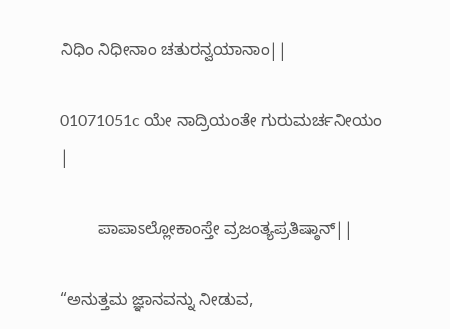ನಿಧಿಂ ನಿಧೀನಾಂ ಚತುರನ್ವಯಾನಾಂ||

01071051c ಯೇ ನಾದ್ರಿಯಂತೇ ಗುರುಮರ್ಚನೀಯಂ |

        ಪಾಪಾಽಲ್ಲೋಕಾಂಸ್ತೇ ವ್ರಜಂತ್ಯಪ್ರತಿಷ್ಠಾನ್||

“ಅನುತ್ತಮ ಜ್ಞಾನವನ್ನು ನೀಡುವ,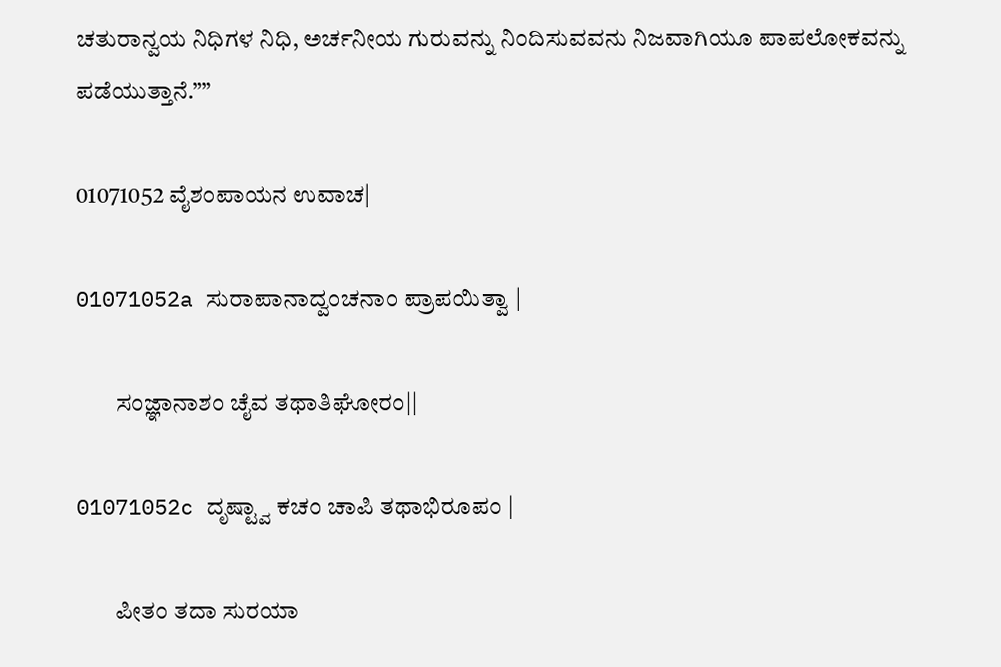ಚತುರಾನ್ವಯ ನಿಧಿಗಳ ನಿಧಿ, ಅರ್ಚನೀಯ ಗುರುವನ್ನು ನಿಂದಿಸುವವನು ನಿಜವಾಗಿಯೂ ಪಾಪಲೋಕವನ್ನು ಪಡೆಯುತ್ತಾನೆ.””

01071052 ವೈಶಂಪಾಯನ ಉವಾಚ|

01071052a ಸುರಾಪಾನಾದ್ವಂಚನಾಂ ಪ್ರಾಪಯಿತ್ವಾ |

        ಸಂಜ್ಞಾನಾಶಂ ಚೈವ ತಥಾತಿಘೋರಂ||

01071052c ದೃಷ್ಟ್ವಾ ಕಚಂ ಚಾಪಿ ತಥಾಭಿರೂಪಂ |

        ಪೀತಂ ತದಾ ಸುರಯಾ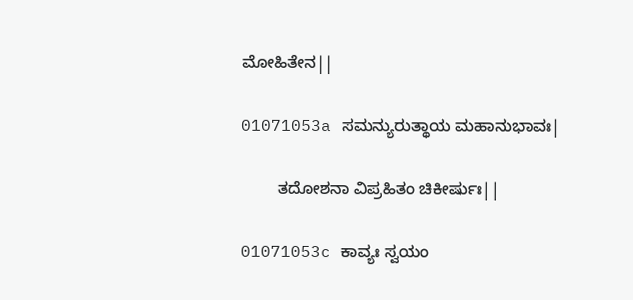ಮೋಹಿತೇನ||

01071053a ಸಮನ್ಯುರುತ್ಥಾಯ ಮಹಾನುಭಾವಃ|

        ತದೋಶನಾ ವಿಪ್ರಹಿತಂ ಚಿಕೀರ್ಷುಃ||

01071053c ಕಾವ್ಯಃ ಸ್ವಯಂ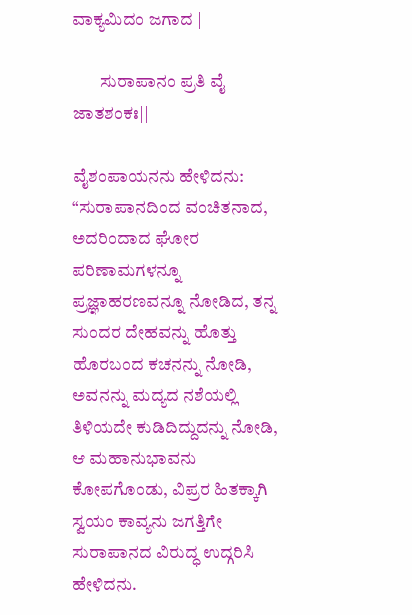ವಾಕ್ಯಮಿದಂ ಜಗಾದ |

        ಸುರಾಪಾನಂ ಪ್ರತಿ ವೈ ಜಾತಶಂಕಃ||

ವೈಶಂಪಾಯನನು ಹೇಳಿದನು: “ಸುರಾಪಾನದಿಂದ ವಂಚಿತನಾದ, ಅದರಿಂದಾದ ಘೋರ ಪರಿಣಾಮಗಳನ್ನೂ ಪ್ರಜ್ಞಾಹರಣವನ್ನೂ ನೋಡಿದ, ತನ್ನ ಸುಂದರ ದೇಹವನ್ನು ಹೊತ್ತು ಹೊರಬಂದ ಕಚನನ್ನು ನೋಡಿ, ಅವನನ್ನು ಮದ್ಯದ ನಶೆಯಲ್ಲಿ ತಿಳಿಯದೇ ಕುಡಿದಿದ್ದುದನ್ನು ನೋಡಿ, ಆ ಮಹಾನುಭಾವನು ಕೋಪಗೊಂಡು, ವಿಪ್ರರ ಹಿತಕ್ಕಾಗಿ ಸ್ವಯಂ ಕಾವ್ಯನು ಜಗತ್ತಿಗೇ ಸುರಾಪಾನದ ವಿರುದ್ಧ ಉದ್ಗರಿಸಿ ಹೇಳಿದನು.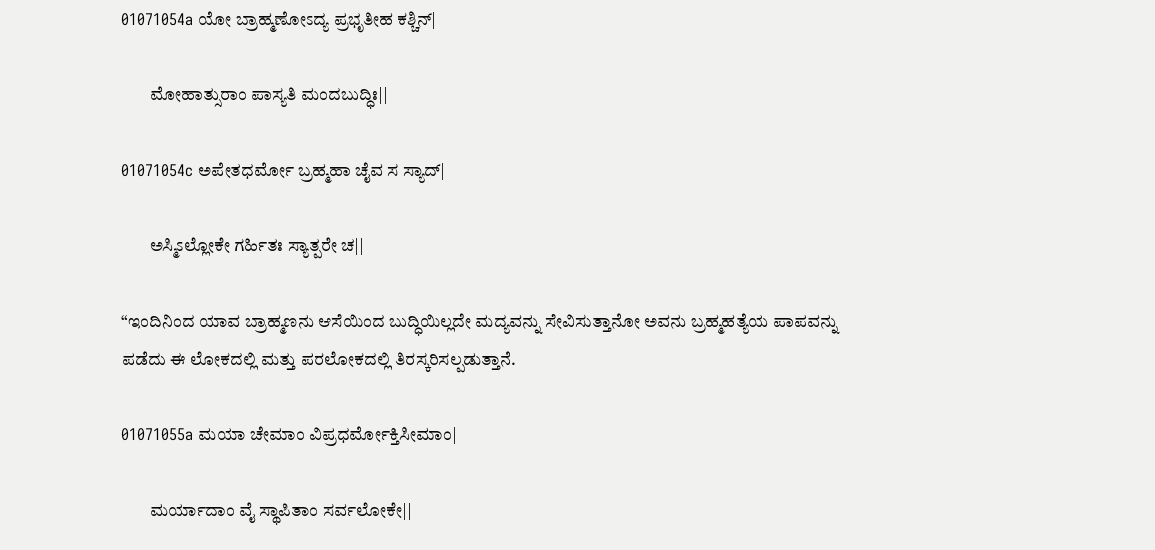01071054a ಯೋ ಬ್ರಾಹ್ಮಣೋಽದ್ಯ ಪ್ರಭೃತೀಹ ಕಶ್ಚಿನ್|

        ಮೋಹಾತ್ಸುರಾಂ ಪಾಸ್ಯತಿ ಮಂದಬುದ್ಧಿಃ||

01071054c ಅಪೇತಧರ್ಮೋ ಬ್ರಹ್ಮಹಾ ಚೈವ ಸ ಸ್ಯಾದ್|

        ಅಸ್ಮಿಽಲ್ಲೋಕೇ ಗರ್ಹಿತಃ ಸ್ಯಾತ್ಪರೇ ಚ||

“ಇಂದಿನಿಂದ ಯಾವ ಬ್ರಾಹ್ಮಣನು ಆಸೆಯಿಂದ ಬುದ್ಧಿಯಿಲ್ಲದೇ ಮದ್ಯವನ್ನು ಸೇವಿಸುತ್ತಾನೋ ಅವನು ಬ್ರಹ್ಮಹತ್ಯೆಯ ಪಾಪವನ್ನು ಪಡೆದು ಈ ಲೋಕದಲ್ಲಿ ಮತ್ತು ಪರಲೋಕದಲ್ಲಿ ತಿರಸ್ಕರಿಸಲ್ಪಡುತ್ತಾನೆ.

01071055a ಮಯಾ ಚೇಮಾಂ ವಿಪ್ರಧರ್ಮೋಕ್ತಿಸೀಮಾಂ|

        ಮರ್ಯಾದಾಂ ವೈ ಸ್ಥಾಪಿತಾಂ ಸರ್ವಲೋಕೇ||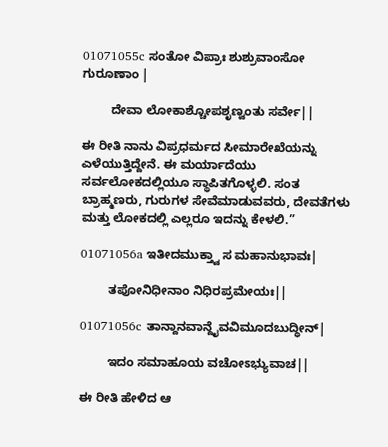01071055c ಸಂತೋ ವಿಪ್ರಾಃ ಶುಶ್ರುವಾಂಸೋ ಗುರೂಣಾಂ |

        ದೇವಾ ಲೋಕಾಶ್ಚೋಪಶೃಣ್ವಂತು ಸರ್ವೇ||

ಈ ರೀತಿ ನಾನು ವಿಪ್ರಧರ್ಮದ ಸೀಮಾರೇಖೆಯನ್ನು ಎಳೆಯುತ್ತಿದ್ದೇನೆ. ಈ ಮರ್ಯಾದೆಯು ಸರ್ವಲೋಕದಲ್ಲಿಯೂ ಸ್ಥಾಪಿತಗೊಳ್ಳಲಿ. ಸಂತ ಬ್ರಾಹ್ಮಣರು, ಗುರುಗಳ ಸೇವೆಮಾಡುವವರು, ದೇವತೆಗಳು ಮತ್ತು ಲೋಕದಲ್ಲಿ ಎಲ್ಲರೂ ಇದನ್ನು ಕೇಳಲಿ.”

01071056a ಇತೀದಮುಕ್ತ್ವಾ ಸ ಮಹಾನುಭಾವಃ|

        ತಪೋನಿಧೀನಾಂ ನಿಧಿರಪ್ರಮೇಯಃ||

01071056c ತಾನ್ದಾನವಾನ್ದೈವವಿಮೂದಬುದ್ಧೀನ್|

        ಇದಂ ಸಮಾಹೂಯ ವಚೋಽಭ್ಯುವಾಚ||

ಈ ರೀತಿ ಹೇಳಿದ ಆ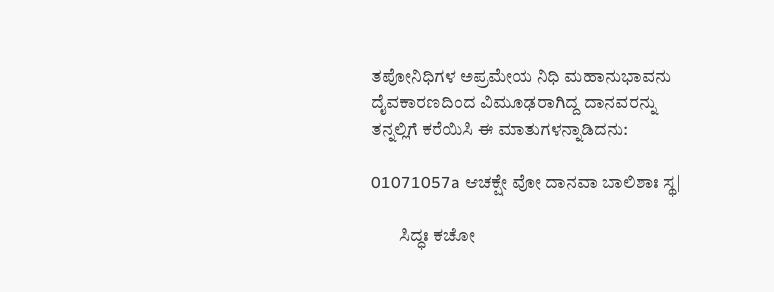ತಪೋನಿಧಿಗಳ ಅಪ್ರಮೇಯ ನಿಧಿ ಮಹಾನುಭಾವನು ದೈವಕಾರಣದಿಂದ ವಿಮೂಢರಾಗಿದ್ದ ದಾನವರನ್ನು ತನ್ನಲ್ಲಿಗೆ ಕರೆಯಿಸಿ ಈ ಮಾತುಗಳನ್ನಾಡಿದನು:

01071057a ಆಚಕ್ಷೇ ವೋ ದಾನವಾ ಬಾಲಿಶಾಃ ಸ್ಥ|

        ಸಿದ್ಧಃ ಕಚೋ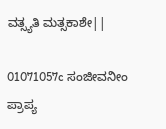ವತ್ಸ್ಯತಿ ಮತ್ಸಕಾಶೇ||

01071057c ಸಂಜೀವನೀಂ ಪ್ರಾಪ್ಯ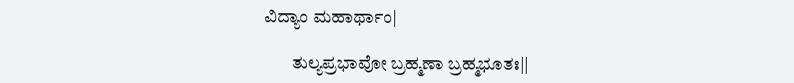ವಿದ್ಯಾಂ ಮಹಾರ್ಥಾಂ|

        ತುಲ್ಯಪ್ರಭಾವೋ ಬ್ರಹ್ಮಣಾ ಬ್ರಹ್ಮಭೂತಃ||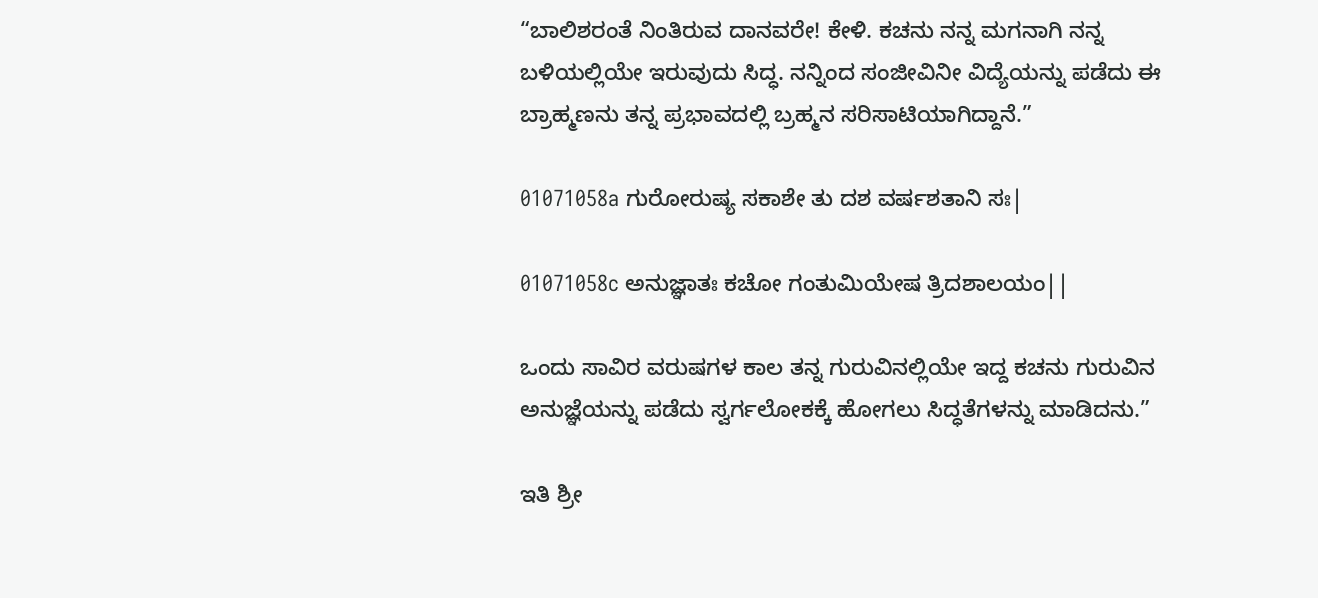“ಬಾಲಿಶರಂತೆ ನಿಂತಿರುವ ದಾನವರೇ! ಕೇಳಿ. ಕಚನು ನನ್ನ ಮಗನಾಗಿ ನನ್ನ ಬಳಿಯಲ್ಲಿಯೇ ಇರುವುದು ಸಿದ್ಧ. ನನ್ನಿಂದ ಸಂಜೀವಿನೀ ವಿದ್ಯೆಯನ್ನು ಪಡೆದು ಈ ಬ್ರಾಹ್ಮಣನು ತನ್ನ ಪ್ರಭಾವದಲ್ಲಿ ಬ್ರಹ್ಮನ ಸರಿಸಾಟಿಯಾಗಿದ್ದಾನೆ.”

01071058a ಗುರೋರುಷ್ಯ ಸಕಾಶೇ ತು ದಶ ವರ್ಷಶತಾನಿ ಸಃ|

01071058c ಅನುಜ್ಞಾತಃ ಕಚೋ ಗಂತುಮಿಯೇಷ ತ್ರಿದಶಾಲಯಂ||

ಒಂದು ಸಾವಿರ ವರುಷಗಳ ಕಾಲ ತನ್ನ ಗುರುವಿನಲ್ಲಿಯೇ ಇದ್ದ ಕಚನು ಗುರುವಿನ ಅನುಜ್ಞೆಯನ್ನು ಪಡೆದು ಸ್ವರ್ಗಲೋಕಕ್ಕೆ ಹೋಗಲು ಸಿದ್ಧತೆಗಳನ್ನು ಮಾಡಿದನು.”

ಇತಿ ಶ್ರೀ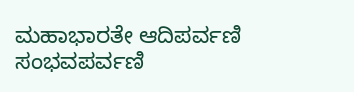ಮಹಾಭಾರತೇ ಆದಿಪರ್ವಣಿ ಸಂಭವಪರ್ವಣಿ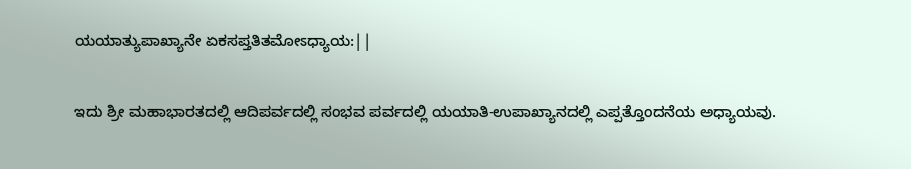ಯಯಾತ್ಯುಪಾಖ್ಯಾನೇ ಏಕಸಪ್ತತಿತಮೋಽಧ್ಯಾಯ:||

ಇದು ಶ್ರೀ ಮಹಾಭಾರತದಲ್ಲಿ ಆದಿಪರ್ವದಲ್ಲಿ ಸಂಭವ ಪರ್ವದಲ್ಲಿ ಯಯಾತಿ-ಉಪಾಖ್ಯಾನದಲ್ಲಿ ಎಪ್ಪತ್ತೊಂದನೆಯ ಅಧ್ಯಾಯವು.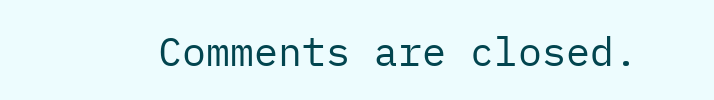Comments are closed.